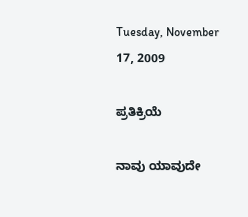Tuesday, November 17, 2009

ಪ್ರತಿಕ್ರಿಯೆ

ನಾವು ಯಾವುದೇ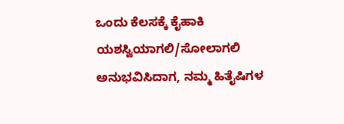ಒಂದು ಕೆಲಸಕ್ಕೆ ಕೈಹಾಕಿ ಯಶಸ್ವಿಯಾಗಲಿ/ಸೋಲಾಗಲಿ ಅನುಭವಿಸಿದಾಗ, ನಮ್ಮ ಹಿತೈಷಿಗಳ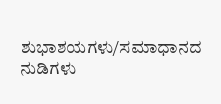ಶುಭಾಶಯಗಳು/ಸಮಾಧಾನದ ನುಡಿಗಳು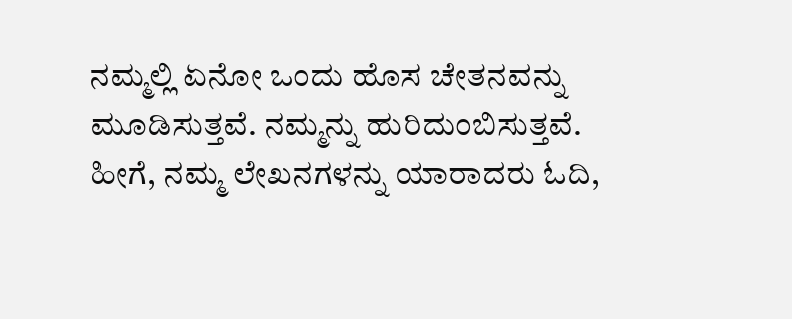ನಮ್ಮಲ್ಲಿ ಏನೋ ಒಂದು ಹೊಸ ಚೇತನವನ್ನು ಮೂಡಿಸುತ್ತವೆ. ನಮ್ಮನ್ನು ಹುರಿದುಂಬಿಸುತ್ತವೆ.
ಹೀಗೆ, ನಮ್ಮ ಲೇಖನಗಳನ್ನು ಯಾರಾದರು ಓದಿ,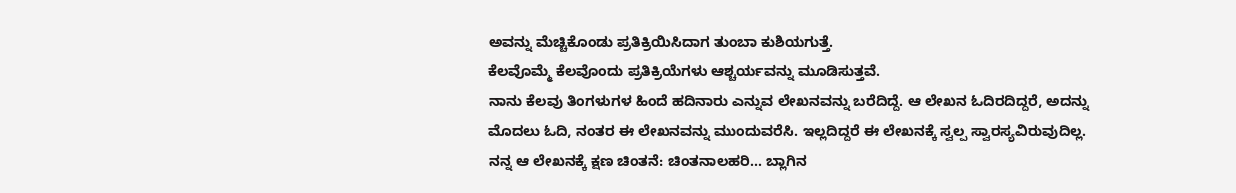ಅವನ್ನು ಮೆಚ್ಚಿಕೊಂಡು ಪ್ರತಿಕ್ರಿಯಿಸಿದಾಗ ತುಂಬಾ ಕುಶಿಯಗುತ್ತೆ.
ಕೆಲವೊಮ್ಮೆ ಕೆಲವೊಂದು ಪ್ರತಿಕ್ರಿಯೆಗಳು ಆಶ್ಚರ್ಯವನ್ನು ಮೂಡಿಸುತ್ತವೆ.
ನಾನು ಕೆಲವು ತಿಂಗಳುಗಳ ಹಿಂದೆ ಹದಿನಾರು ಎನ್ನುವ ಲೇಖನವನ್ನು ಬರೆದಿದ್ದೆ. ಆ ಲೇಖನ ಓದಿರದಿದ್ದರೆ, ಅದನ್ನು ಮೊದಲು ಓದಿ, ನಂತರ ಈ ಲೇಖನವನ್ನು ಮುಂದುವರೆಸಿ. ಇಲ್ಲದಿದ್ದರೆ ಈ ಲೇಖನಕ್ಕೆ ಸ್ವಲ್ಪ ಸ್ವಾರಸ್ಯವಿರುವುದಿಲ್ಲ.
ನನ್ನ ಆ ಲೇಖನಕ್ಕೆ ಕ್ಷಣ ಚಿಂತನೆ: ಚಿಂತನಾಲಹರಿ... ಬ್ಲಾಗಿನ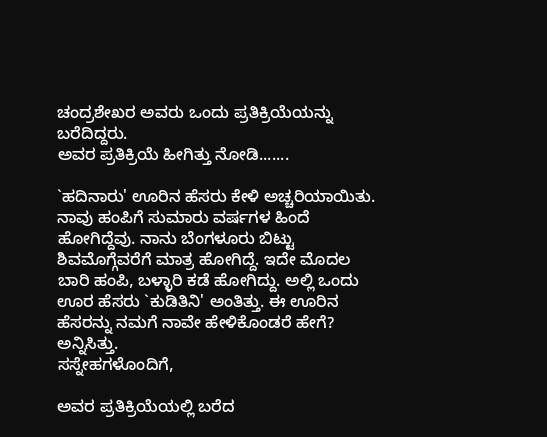ಚಂದ್ರಶೇಖರ ಅವರು ಒಂದು ಪ್ರತಿಕ್ರಿಯೆಯನ್ನು ಬರೆದಿದ್ದರು.
ಅವರ ಪ್ರತಿಕ್ರಿಯೆ ಹೀಗಿತ್ತು ನೋಡಿ.......

`ಹದಿನಾರು' ಊರಿನ ಹೆಸರು ಕೇಳಿ ಅಚ್ಚರಿಯಾಯಿತು.
ನಾವು ಹಂಪಿಗೆ ಸುಮಾರು ವರ್ಷಗಳ ಹಿಂದೆ ಹೋಗಿದ್ದೆವು. ನಾನು ಬೆಂಗಳೂರು ಬಿಟ್ಟು ಶಿವಮೊಗ್ಗೆವರೆಗೆ ಮಾತ್ರ ಹೋಗಿದ್ದೆ. ಇದೇ ಮೊದಲ ಬಾರಿ ಹಂಪಿ, ಬಳ್ಳಾರಿ ಕಡೆ ಹೋಗಿದ್ದು. ಅಲ್ಲಿ ಒಂದು ಊರ ಹೆಸರು `ಕುಡಿತಿನಿ' ಅಂತಿತ್ತು. ಈ ಊರಿನ ಹೆಸರನ್ನು ನಮಗೆ ನಾವೇ ಹೇಳಿಕೊಂಡರೆ ಹೇಗೆ? ಅನ್ನಿಸಿತ್ತು.
ಸಸ್ನೇಹಗಳೊಂದಿಗೆ,

ಅವರ ಪ್ರತಿಕ್ರಿಯೆಯಲ್ಲಿ ಬರೆದ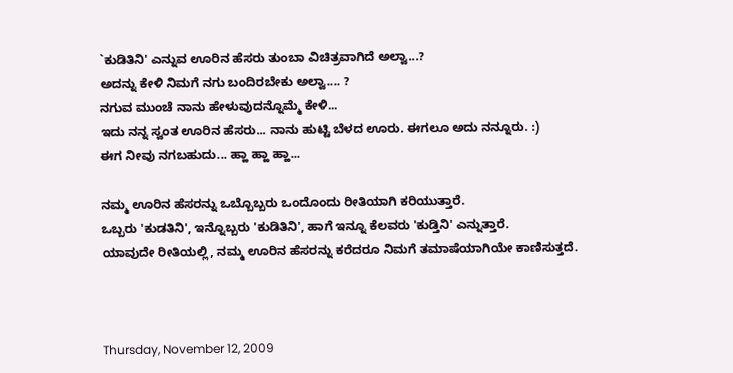`ಕುಡಿತಿನಿ' ಎನ್ನುವ ಊರಿನ ಹೆಸರು ತುಂಬಾ ವಿಚಿತ್ರವಾಗಿದೆ ಅಲ್ವಾ...?
ಅದನ್ನು ಕೇಳಿ ನಿಮಗೆ ನಗು ಬಂದಿರಬೇಕು ಅಲ್ವಾ.... ?
ನಗುವ ಮುಂಚೆ ನಾನು ಹೇಳುವುದನ್ನೊಮ್ಮೆ ಕೇಳಿ...
ಇದು ನನ್ನ ಸ್ವಂತ ಊರಿನ ಹೆಸರು... ನಾನು ಹುಟ್ಟಿ ಬೆಳದ ಊರು. ಈಗಲೂ ಅದು ನನ್ನೂರು. :)
ಈಗ ನೀವು ನಗಬಹುದು... ಹ್ಹಾ ಹ್ಹಾ ಹ್ಹಾ...

ನಮ್ಮ ಊರಿನ ಹೆಸರನ್ನು ಒಬ್ಬೊಬ್ಬರು ಒಂದೊಂದು ರೀತಿಯಾಗಿ ಕರಿಯುತ್ತಾರೆ.
ಒಬ್ಬರು 'ಕುಡತಿನಿ', ಇನ್ನೊಬ್ಬರು 'ಕುಡಿತಿನಿ', ಹಾಗೆ ಇನ್ನೂ ಕೆಲವರು 'ಕುಡ್ತಿನಿ' ಎನ್ನುತ್ತಾರೆ.
ಯಾವುದೇ ರೀತಿಯಲ್ಲಿ, ನಮ್ಮ ಊರಿನ ಹೆಸರನ್ನು ಕರೆದರೂ ನಿಮಗೆ ತಮಾಷೆಯಾಗಿಯೇ ಕಾಣಿಸುತ್ತದೆ.



Thursday, November 12, 2009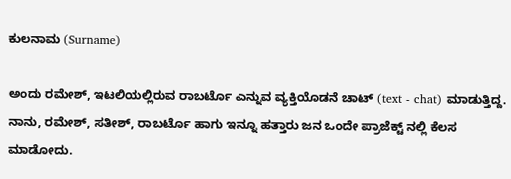ಕುಲನಾಮ (Surname)

ಅಂದು ರಮೇಶ್, ಇಟಲಿಯಲ್ಲಿರುವ ರಾಬರ್ಟೊ ಎನ್ನುವ ವ್ಯಕ್ತಿಯೊಡನೆ ಚಾಟ್ (text - chat) ಮಾಡುತ್ತಿದ್ದ.
ನಾನು, ರಮೇಶ್, ಸತೀಶ್, ರಾಬರ್ಟೊ ಹಾಗು ಇನ್ನೂ ಹತ್ತಾರು ಜನ ಒಂದೇ ಪ್ರಾಜೆಕ್ಟ್ ನಲ್ಲಿ ಕೆಲಸ ಮಾಡೋದು.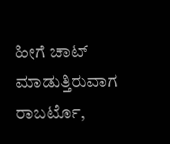ಹೀಗೆ ಚಾಟ್ ಮಾಡುತ್ತಿರುವಾಗ ರಾಬರ್ಟೊ,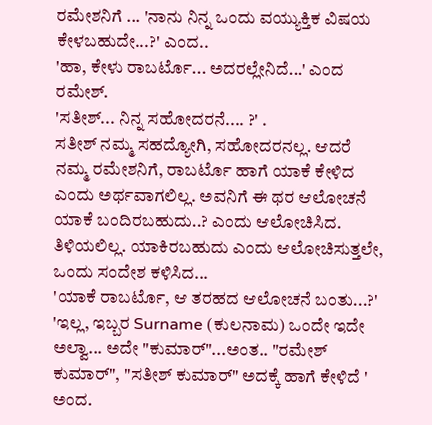ರಮೇಶನಿಗೆ ... 'ನಾನು ನಿನ್ನ ಒಂದು ವಯ್ಯುಕ್ತಿಕ ವಿಷಯ ಕೇಳಬಹುದೇ...?' ಎಂದ..
'ಹಾ, ಕೇಳು ರಾಬರ್ಟೊ... ಅದರಲ್ಲೇನಿದೆ...' ಎಂದ ರಮೇಶ್.
'ಸತೀಶ್... ನಿನ್ನ ಸಹೋದರನೆ.... ?' .
ಸತೀಶ್ ನಮ್ಮ ಸಹದ್ಯೋಗಿ, ಸಹೋದರನಲ್ಲ. ಆದರೆ ನಮ್ಮ ರಮೇಶನಿಗೆ, ರಾಬರ್ಟೊ ಹಾಗೆ ಯಾಕೆ ಕೇಳಿದ ಎಂದು ಅರ್ಥವಾಗಲಿಲ್ಲ. ಅವನಿಗೆ ಈ ಥರ ಆಲೋಚನೆ ಯಾಕೆ ಬಂದಿರಬಹುದು..? ಎಂದು ಆಲೋಚಿಸಿದ. ತಿಳಿಯಲಿಲ್ಲ. ಯಾಕಿರಬಹುದು ಎಂದು ಆಲೋಚಿಸುತ್ತಲೇ, ಒಂದು ಸಂದೇಶ ಕಳಿಸಿದ...
'ಯಾಕೆ ರಾಬರ್ಟೊ, ಆ ತರಹದ ಆಲೋಚನೆ ಬಂತು...?'
'ಇಲ್ಲ, ಇಬ್ಬರ Surname (ಕುಲನಾಮ) ಒಂದೇ ಇದೇ ಅಲ್ವಾ... ಅದೇ "ಕುಮಾರ್"...ಅಂತ.. "ರಮೇಶ್ ಕುಮಾರ್", "ಸತೀಶ್ ಕುಮಾರ್" ಅದಕ್ಕೆ ಹಾಗೆ ಕೇಳಿದೆ ' ಅಂದ.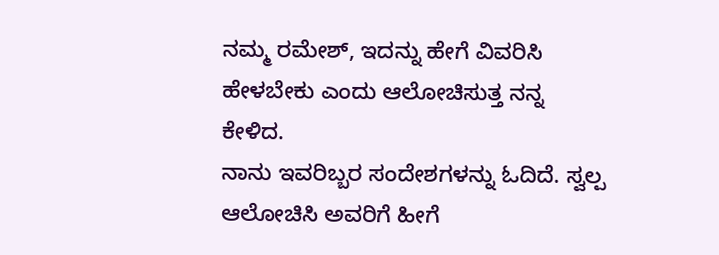ನಮ್ಮ ರಮೇಶ್, ಇದನ್ನು ಹೇಗೆ ವಿವರಿಸಿ ಹೇಳಬೇಕು ಎಂದು ಆಲೋಚಿಸುತ್ತ ನನ್ನ ಕೇಳಿದ.
ನಾನು ಇವರಿಬ್ಬರ ಸಂದೇಶಗಳನ್ನು ಓದಿದೆ. ಸ್ವಲ್ಪ ಆಲೋಚಿಸಿ ಅವರಿಗೆ ಹೀಗೆ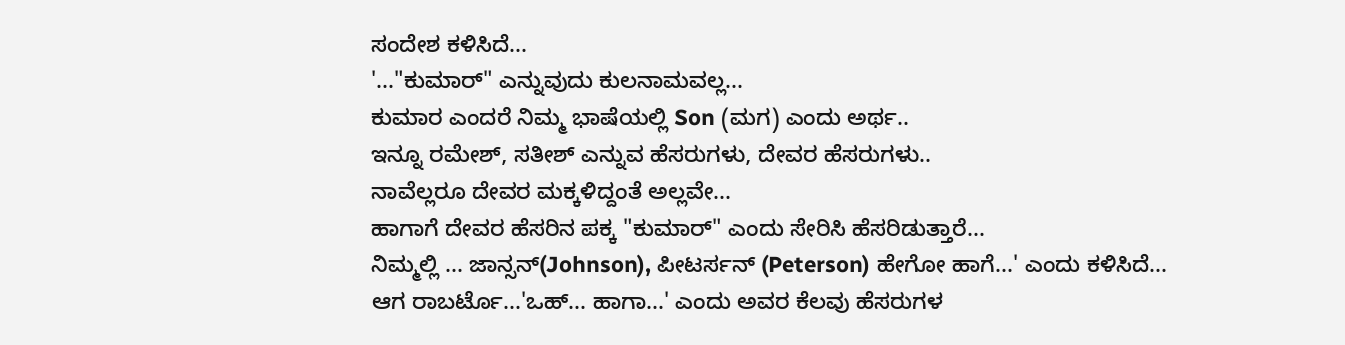ಸಂದೇಶ ಕಳಿಸಿದೆ...
'..."ಕುಮಾರ್" ಎನ್ನುವುದು ಕುಲನಾಮವಲ್ಲ...
ಕುಮಾರ ಎಂದರೆ ನಿಮ್ಮ ಭಾಷೆಯಲ್ಲಿ Son (ಮಗ) ಎಂದು ಅರ್ಥ..
ಇನ್ನೂ ರಮೇಶ್, ಸತೀಶ್ ಎನ್ನುವ ಹೆಸರುಗಳು, ದೇವರ ಹೆಸರುಗಳು..
ನಾವೆಲ್ಲರೂ ದೇವರ ಮಕ್ಕಳಿದ್ದಂತೆ ಅಲ್ಲವೇ...
ಹಾಗಾಗೆ ದೇವರ ಹೆಸರಿನ ಪಕ್ಕ "ಕುಮಾರ್" ಎಂದು ಸೇರಿಸಿ ಹೆಸರಿಡುತ್ತಾರೆ...
ನಿಮ್ಮಲ್ಲಿ ... ಜಾನ್ಸನ್(Johnson), ಪೀಟರ್ಸನ್ (Peterson) ಹೇಗೋ ಹಾಗೆ...' ಎಂದು ಕಳಿಸಿದೆ...
ಆಗ ರಾಬರ್ಟೊ...'ಒಹ್... ಹಾಗಾ...' ಎಂದು ಅವರ ಕೆಲವು ಹೆಸರುಗಳ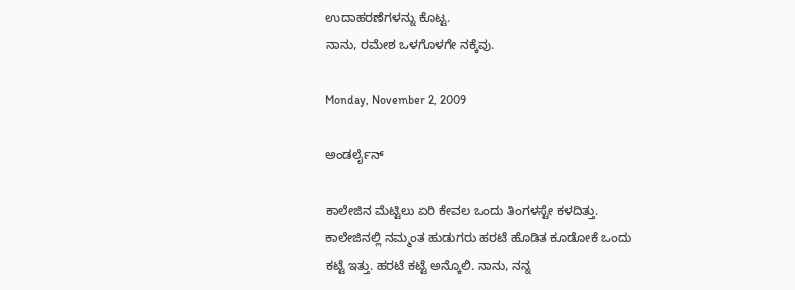ಉದಾಹರಣೆಗಳನ್ನು ಕೊಟ್ಟ.
ನಾನು, ರಮೇಶ ಒಳಗೊಳಗೇ ನಕ್ಕೆವು.

Monday, November 2, 2009

ಅಂಡರ್ಲೈನ್

ಕಾಲೇಜಿನ ಮೆಟ್ಟಿಲು ಏರಿ ಕೇವಲ ಒಂದು ತಿಂಗಳಸ್ಟೇ ಕಳದಿತ್ತು. ಕಾಲೇಜಿನಲ್ಲಿ ನಮ್ಮಂತ ಹುಡುಗರು ಹರಟೆ ಹೊಡಿತ ಕೂಡೋಕೆ ಒಂದು ಕಟ್ಟೆ ಇತ್ತು. ಹರಟೆ ಕಟ್ಟೆ ಅನ್ಕೊಲಿ. ನಾನು, ನನ್ನ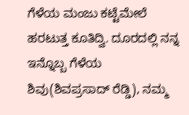ಗೆಳೆಯ ಮಂಜು ಕಟ್ಟೆಮೇಲೆ ಹರಟುತ್ತ ಕೂತಿದ್ವಿ. ದೂರದಲ್ಲಿ ನನ್ನ ಇನ್ನೊಬ್ಬ ಗೆಳೆಯ ಶಿವು(ಶಿವಪ್ರಸಾದ್ ರೆಡ್ಡಿ), ನಮ್ಮ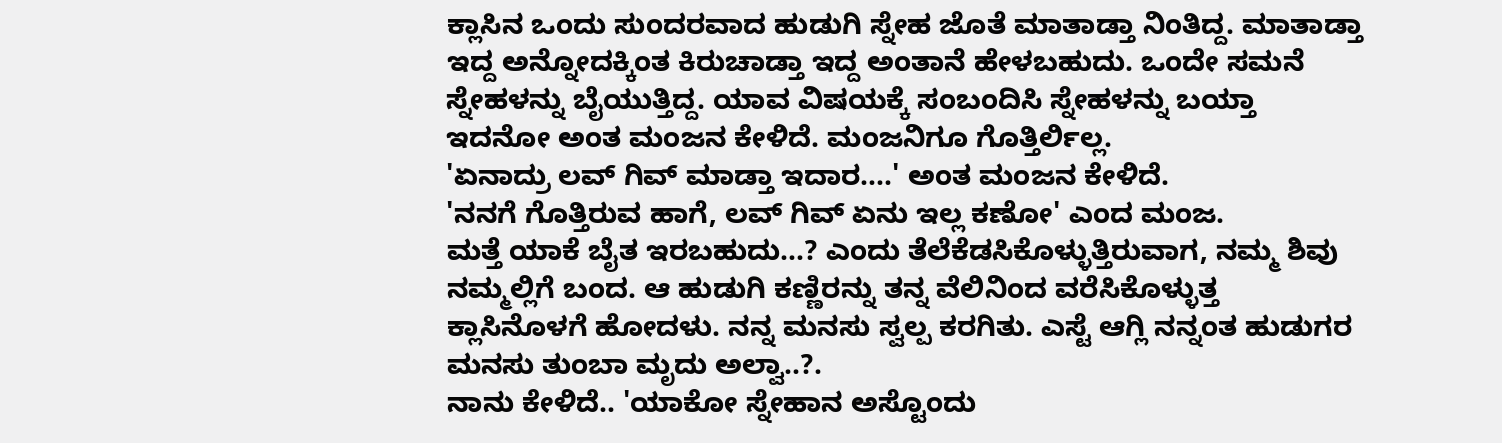ಕ್ಲಾಸಿನ ಒಂದು ಸುಂದರವಾದ ಹುಡುಗಿ ಸ್ನೇಹ ಜೊತೆ ಮಾತಾಡ್ತಾ ನಿಂತಿದ್ದ. ಮಾತಾಡ್ತಾ ಇದ್ದ ಅನ್ನೋದಕ್ಕಿಂತ ಕಿರುಚಾಡ್ತಾ ಇದ್ದ ಅಂತಾನೆ ಹೇಳಬಹುದು. ಒಂದೇ ಸಮನೆ ಸ್ನೇಹಳನ್ನು ಬೈಯುತ್ತಿದ್ದ. ಯಾವ ವಿಷಯಕ್ಕೆ ಸಂಬಂದಿಸಿ ಸ್ನೇಹಳನ್ನು ಬಯ್ತಾ ಇದನೋ ಅಂತ ಮಂಜನ ಕೇಳಿದೆ. ಮಂಜನಿಗೂ ಗೊತ್ತಿರ್ಲಿಲ್ಲ.
'ಏನಾದ್ರು ಲವ್ ಗಿವ್ ಮಾಡ್ತಾ ಇದಾರ....' ಅಂತ ಮಂಜನ ಕೇಳಿದೆ.
'ನನಗೆ ಗೊತ್ತಿರುವ ಹಾಗೆ, ಲವ್ ಗಿವ್ ಏನು ಇಲ್ಲ ಕಣೋ' ಎಂದ ಮಂಜ.
ಮತ್ತೆ ಯಾಕೆ ಬೈತ ಇರಬಹುದು...? ಎಂದು ತೆಲೆಕೆಡಸಿಕೊಳ್ಳುತ್ತಿರುವಾಗ, ನಮ್ಮ ಶಿವು ನಮ್ಮಲ್ಲಿಗೆ ಬಂದ. ಆ ಹುಡುಗಿ ಕಣ್ಣಿರನ್ನು ತನ್ನ ವೆಲಿನಿಂದ ವರೆಸಿಕೊಳ್ಳುತ್ತ ಕ್ಲಾಸಿನೊಳಗೆ ಹೋದಳು. ನನ್ನ ಮನಸು ಸ್ವಲ್ಪ ಕರಗಿತು. ಎಸ್ಟೆ ಆಗ್ಲಿ ನನ್ನಂತ ಹುಡುಗರ ಮನಸು ತುಂಬಾ ಮೃದು ಅಲ್ವಾ..?.
ನಾನು ಕೇಳಿದೆ.. 'ಯಾಕೋ ಸ್ನೇಹಾನ ಅಸ್ಟೊಂದು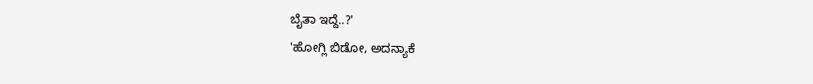ಬೈತಾ ಇದ್ದೆ..?'
'ಹೋಗ್ಲಿ ಬಿಡೋ, ಅದನ್ಯಾಕೆ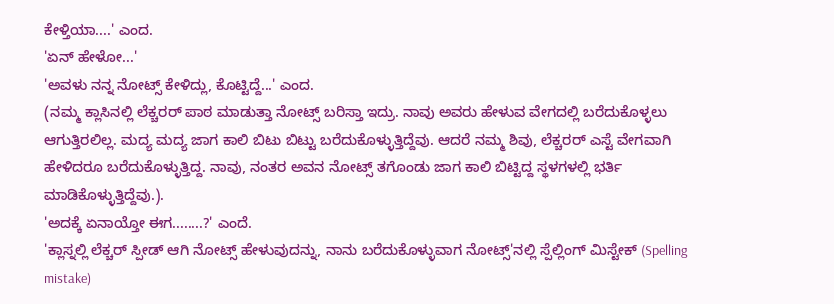ಕೇಳ್ತಿಯಾ....' ಎಂದ.
'ಏನ್ ಹೇಳೋ...'
'ಅವಳು ನನ್ನ ನೋಟ್ಸ್ ಕೇಳಿದ್ಲು, ಕೊಟ್ಟಿದ್ದೆ...' ಎಂದ.
(ನಮ್ಮ ಕ್ಲಾಸಿನಲ್ಲಿ ಲೆಕ್ಚರರ್ ಪಾಠ ಮಾಡುತ್ತಾ ನೋಟ್ಸ್ ಬರಿಸ್ತಾ ಇದ್ರು. ನಾವು ಅವರು ಹೇಳುವ ವೇಗದಲ್ಲಿ ಬರೆದುಕೊಳ್ಳಲು ಆಗುತ್ತಿರಲಿಲ್ಲ. ಮದ್ಯ ಮದ್ಯ ಜಾಗ ಕಾಲಿ ಬಿಟು ಬಿಟ್ಟು ಬರೆದುಕೊಳ್ಳುತ್ತಿದ್ದೆವು. ಆದರೆ ನಮ್ಮ ಶಿವು, ಲೆಕ್ಚರರ್ ಎಸ್ಟೆ ವೇಗವಾಗಿ ಹೇಳಿದರೂ ಬರೆದುಕೊಳ್ಳುತ್ತಿದ್ದ. ನಾವು, ನಂತರ ಅವನ ನೋಟ್ಸ್ ತಗೊಂಡು ಜಾಗ ಕಾಲಿ ಬಿಟ್ಟಿದ್ದ ಸ್ಥಳಗಳಲ್ಲಿ ಭರ್ತಿ ಮಾಡಿಕೊಳ್ಳುತ್ತಿದ್ದೆವು.).
'ಅದಕ್ಕೆ ಏನಾಯ್ತೋ ಈಗ........?' ಎಂದೆ.
'ಕ್ಲಾಸ್ನಲ್ಲಿ ಲೆಕ್ಚರ್ ಸ್ಪೀಡ್ ಆಗಿ ನೋಟ್ಸ್ ಹೇಳುವುದನ್ನು, ನಾನು ಬರೆದುಕೊಳ್ಳುವಾಗ ನೋಟ್ಸ್'ನಲ್ಲಿ ಸ್ಪೆಲ್ಲಿಂಗ್ ಮಿಸ್ಟೇಕ್ (Spelling mistake)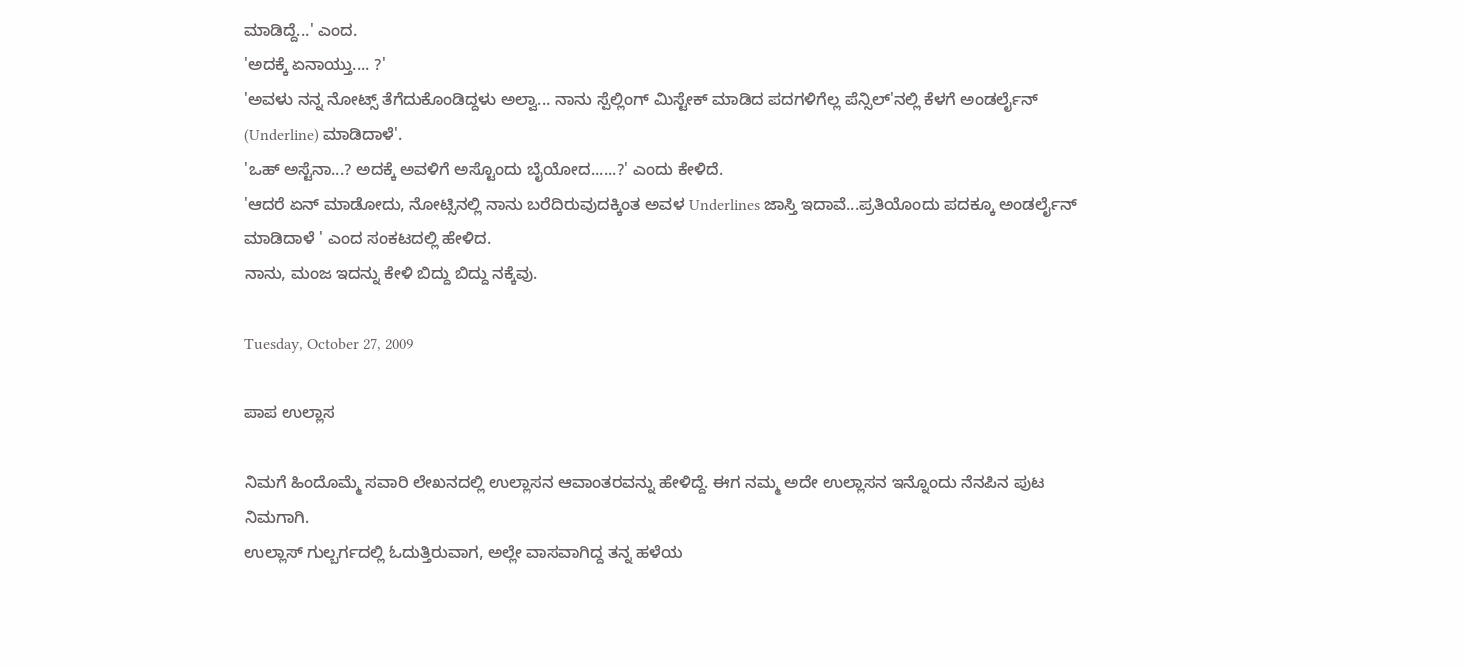ಮಾಡಿದ್ದೆ...' ಎಂದ.
'ಅದಕ್ಕೆ ಏನಾಯ್ತು.... ?'
'ಅವಳು ನನ್ನ ನೋಟ್ಸ್ ತೆಗೆದುಕೊಂಡಿದ್ದಳು ಅಲ್ವಾ... ನಾನು ಸ್ಪೆಲ್ಲಿಂಗ್ ಮಿಸ್ಟೇಕ್ ಮಾಡಿದ ಪದಗಳಿಗೆಲ್ಲ ಪೆನ್ಸಿಲ್'ನಲ್ಲಿ ಕೆಳಗೆ ಅಂಡರ್ಲೈನ್ (Underline) ಮಾಡಿದಾಳೆ'.
'ಒಹ್ ಅಸ್ಟೆನಾ...? ಅದಕ್ಕೆ ಅವಳಿಗೆ ಅಸ್ಟೊಂದು ಬೈಯೋದ......?' ಎಂದು ಕೇಳಿದೆ.
'ಆದರೆ ಏನ್ ಮಾಡೋದು, ನೋಟ್ಸಿನಲ್ಲಿ ನಾನು ಬರೆದಿರುವುದಕ್ಕಿಂತ ಅವಳ Underlines ಜಾಸ್ತಿ ಇದಾವೆ...ಪ್ರತಿಯೊಂದು ಪದಕ್ಕೂ ಅಂಡರ್ಲೈನ್ ಮಾಡಿದಾಳೆ ' ಎಂದ ಸಂಕಟದಲ್ಲಿ ಹೇಳಿದ.
ನಾನು, ಮಂಜ ಇದನ್ನು ಕೇಳಿ ಬಿದ್ದು ಬಿದ್ದು ನಕ್ಕೆವು.

Tuesday, October 27, 2009

ಪಾಪ ಉಲ್ಲಾಸ

ನಿಮಗೆ ಹಿಂದೊಮ್ಮೆ ಸವಾರಿ ಲೇಖನದಲ್ಲಿ ಉಲ್ಲಾಸನ ಆವಾಂತರವನ್ನು ಹೇಳಿದ್ದೆ. ಈಗ ನಮ್ಮ ಅದೇ ಉಲ್ಲಾಸನ ಇನ್ನೊಂದು ನೆನಪಿನ ಪುಟ ನಿಮಗಾಗಿ.
ಉಲ್ಲಾಸ್ ಗುಲ್ಬರ್ಗದಲ್ಲಿ ಓದುತ್ತಿರುವಾಗ, ಅಲ್ಲೇ ವಾಸವಾಗಿದ್ದ ತನ್ನ ಹಳೆಯ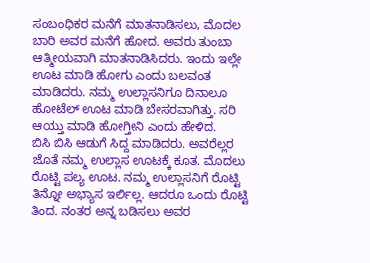ಸಂಬಂಧಿಕರ ಮನೆಗೆ ಮಾತನಾಡಿಸಲು, ಮೊದಲ ಬಾರಿ ಅವರ ಮನೆಗೆ ಹೋದ. ಅವರು ತುಂಬಾ ಆತ್ಮೀಯವಾಗಿ ಮಾತನಾಡಿಸಿದರು. ಇಂದು ಇಲ್ಲೇ ಊಟ ಮಾಡಿ ಹೋಗು ಎಂದು ಬಲವಂತ ಮಾಡಿದರು. ನಮ್ಮ ಉಲ್ಲಾಸನಿಗೂ ದಿನಾಲೂ ಹೋಟೆಲ್ ಊಟ ಮಾಡಿ ಬೇಸರವಾಗಿತ್ತು. ಸರಿ ಆಯ್ತು ಮಾಡಿ ಹೋಗ್ತೀನಿ ಎಂದು ಹೇಳಿದ.
ಬಿಸಿ ಬಿಸಿ ಆಡುಗೆ ಸಿದ್ದ ಮಾಡಿದರು. ಅವರೆಲ್ಲರ ಜೊತೆ ನಮ್ಮ ಉಲ್ಲಾಸ ಊಟಕ್ಕೆ ಕೂತ. ಮೊದಲು ರೊಟ್ಟಿ ಪಲ್ಯ ಊಟ. ನಮ್ಮ ಉಲ್ಲಾಸನಿಗೆ ರೊಟ್ಟಿ ತಿನ್ನೋ ಅಭ್ಯಾಸ ಇರ್ಲಿಲ್ಲ. ಆದರೂ ಒಂದು ರೊಟ್ಟಿ ತಿಂದ. ನಂತರ ಅನ್ನ ಬಡಿಸಲು ಅವರ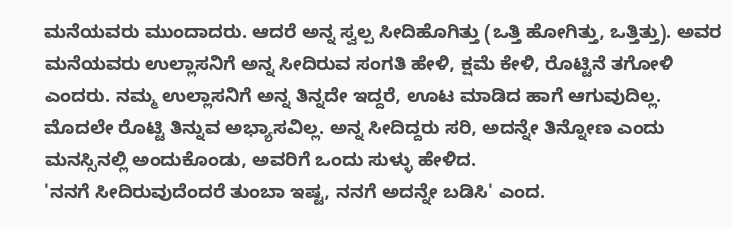ಮನೆಯವರು ಮುಂದಾದರು. ಆದರೆ ಅನ್ನ ಸ್ವಲ್ಪ ಸೀದಿಹೊಗಿತ್ತು (ಒತ್ತಿ ಹೋಗಿತ್ತು, ಒತ್ತಿತ್ತು). ಅವರ ಮನೆಯವರು ಉಲ್ಲಾಸನಿಗೆ ಅನ್ನ ಸೀದಿರುವ ಸಂಗತಿ ಹೇಳಿ, ಕ್ಷಮೆ ಕೇಳಿ, ರೊಟ್ಟಿನೆ ತಗೋಳಿ ಎಂದರು. ನಮ್ಮ ಉಲ್ಲಾಸನಿಗೆ ಅನ್ನ ತಿನ್ನದೇ ಇದ್ದರೆ, ಊಟ ಮಾಡಿದ ಹಾಗೆ ಆಗುವುದಿಲ್ಲ. ಮೊದಲೇ ರೊಟ್ಟಿ ತಿನ್ನುವ ಅಭ್ಯಾಸವಿಲ್ಲ. ಅನ್ನ ಸೀದಿದ್ದರು ಸರಿ, ಅದನ್ನೇ ತಿನ್ನೋಣ ಎಂದು ಮನಸ್ಸಿನಲ್ಲಿ ಅಂದುಕೊಂಡು, ಅವರಿಗೆ ಒಂದು ಸುಳ್ಳು ಹೇಳಿದ.
'ನನಗೆ ಸೀದಿರುವುದೆಂದರೆ ತುಂಬಾ ಇಷ್ಟ, ನನಗೆ ಅದನ್ನೇ ಬಡಿಸಿ' ಎಂದ.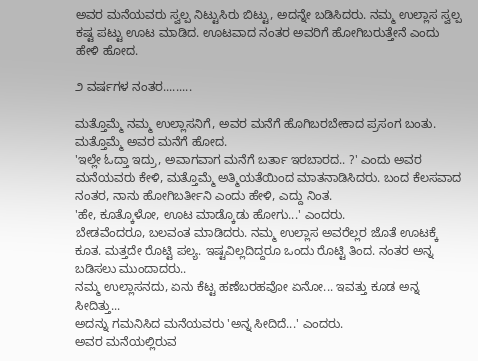ಅವರ ಮನೆಯವರು ಸ್ವಲ್ಪ ನಿಟ್ಟುಸಿರು ಬಿಟ್ಟು, ಅದನ್ನೇ ಬಡಿಸಿದರು. ನಮ್ಮ ಉಲ್ಲಾಸ ಸ್ವಲ್ಪ ಕಷ್ಟ ಪಟ್ಟು ಊಟ ಮಾಡಿದ. ಊಟವಾದ ನಂತರ ಅವರಿಗೆ ಹೋಗಿಬರುತ್ತೇನೆ ಎಂದು ಹೇಳಿ ಹೋದ.

೨ ವರ್ಷಗಳ ನಂತರ.........

ಮತ್ತೊಮ್ಮೆ ನಮ್ಮ ಉಲ್ಲಾಸನಿಗೆ, ಅವರ ಮನೆಗೆ ಹೊಗಿಬರಬೇಕಾದ ಪ್ರಸಂಗ ಬಂತು. ಮತ್ತೊಮ್ಮೆ ಅವರ ಮನೆಗೆ ಹೋದ.
'ಇಲ್ಲೇ ಓದ್ತಾ ಇದ್ರು, ಅವಾಗವಾಗ ಮನೆಗೆ ಬರ್ತಾ ಇರಬಾರದ.. ?' ಎಂದು ಅವರ ಮನೆಯವರು ಕೇಳಿ, ಮತ್ತೊಮ್ಮೆ ಅತ್ಮಿಯತೆಯಿಂದ ಮಾತನಾಡಿಸಿದರು. ಬಂದ ಕೆಲಸವಾದ ನಂತರ, ನಾನು ಹೋಗಿಬರ್ತೀನಿ ಎಂದು ಹೇಳಿ, ಎದ್ದು ನಿಂತ.
'ಹೇ, ಕೂತ್ಕೊಳೋ, ಊಟ ಮಾಡ್ಕೊಡು ಹೋಗು...' ಎಂದರು.
ಬೇಡವೆಂದರೂ, ಬಲವಂತ ಮಾಡಿದರು. ನಮ್ಮ ಉಲ್ಲಾಸ ಅವರೆಲ್ಲರ ಜೊತೆ ಊಟಕ್ಕೆ ಕೂತ. ಮತ್ತದೇ ರೊಟ್ಟಿ ಪಲ್ಯ. ಇಷ್ಟವಿಲ್ಲದಿದ್ದರೂ ಒಂದು ರೊಟ್ಟಿ ತಿಂದ. ನಂತರ ಅನ್ನ ಬಡಿಸಲು ಮುಂದಾದರು..
ನಮ್ಮ ಉಲ್ಲಾಸನದು, ಏನು ಕೆಟ್ಟ ಹಣೆಬರಹವೋ ಏನೋ... ಇವತ್ತು ಕೂಡ ಅನ್ನ ಸೀದಿತ್ತು...
ಅದನ್ನು ಗಮನಿಸಿದ ಮನೆಯವರು 'ಅನ್ನ ಸೀದಿದೆ...' ಎಂದರು.
ಅವರ ಮನೆಯಲ್ಲಿರುವ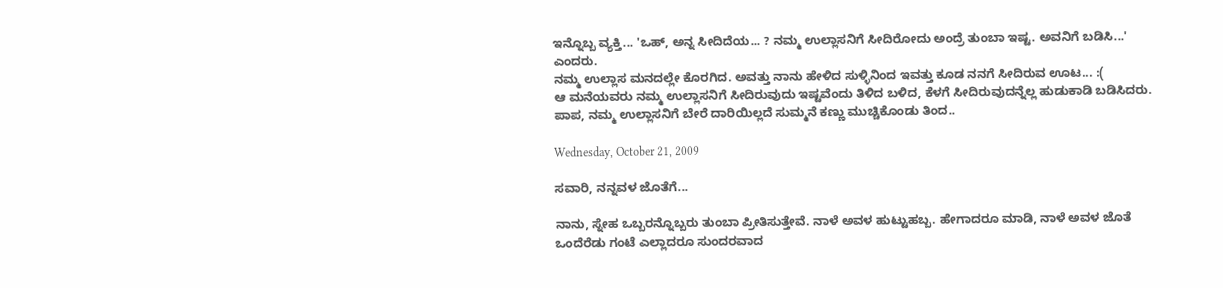ಇನ್ನೊಬ್ಬ ವ್ಯಕ್ತಿ... 'ಒಹ್, ಅನ್ನ ಸೀದಿದೆಯ... ? ನಮ್ಮ ಉಲ್ಲಾಸನಿಗೆ ಸೀದಿರೋದು ಅಂದ್ರೆ ತುಂಬಾ ಇಷ್ಟ. ಅವನಿಗೆ ಬಡಿಸಿ...' ಎಂದರು.
ನಮ್ಮ ಉಲ್ಲಾಸ ಮನದಲ್ಲೇ ಕೊರಗಿದ. ಅವತ್ತು ನಾನು ಹೇಳಿದ ಸುಳ್ಳಿನಿಂದ ಇವತ್ತು ಕೂಡ ನನಗೆ ಸೀದಿರುವ ಊಟ... :(
ಆ ಮನೆಯವರು ನಮ್ಮ ಉಲ್ಲಾಸನಿಗೆ ಸೀದಿರುವುದು ಇಷ್ಟವೆಂದು ತಿಳಿದ ಬಳಿದ, ಕೆಳಗೆ ಸೀದಿರುವುದನ್ನೆಲ್ಲ ಹುಡುಕಾಡಿ ಬಡಿಸಿದರು.
ಪಾಪ, ನಮ್ಮ ಉಲ್ಲಾಸನಿಗೆ ಬೇರೆ ದಾರಿಯಿಲ್ಲದೆ ಸುಮ್ಮನೆ ಕಣ್ಣು ಮುಚ್ಚಿಕೊಂಡು ತಿಂದ..

Wednesday, October 21, 2009

ಸವಾರಿ, ನನ್ನವಳ ಜೊತೆಗೆ...

ನಾನು, ಸ್ನೇಹ ಒಬ್ಬರನ್ನೊಬ್ಬರು ತುಂಬಾ ಪ್ರೀತಿಸುತ್ತೇವೆ. ನಾಳೆ ಅವಳ ಹುಟ್ಟುಹಬ್ಬ. ಹೇಗಾದರೂ ಮಾಡಿ, ನಾಳೆ ಅವಳ ಜೊತೆ ಒಂದೆರೆಡು ಗಂಟೆ ಎಲ್ಲಾದರೂ ಸುಂದರವಾದ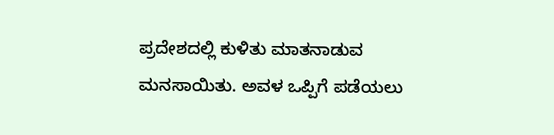ಪ್ರದೇಶದಲ್ಲಿ ಕುಳಿತು ಮಾತನಾಡುವ ಮನಸಾಯಿತು. ಅವಳ ಒಪ್ಪಿಗೆ ಪಡೆಯಲು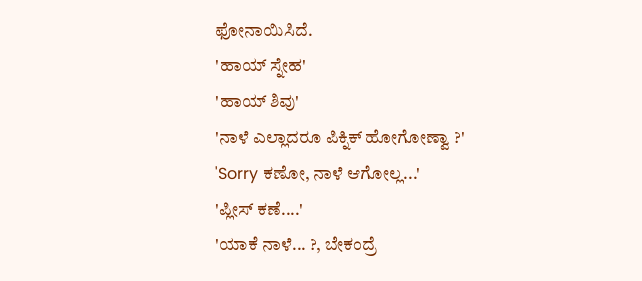ಫೋನಾಯಿಸಿದೆ.
'ಹಾಯ್ ಸ್ನೇಹ'
'ಹಾಯ್ ಶಿವು'
'ನಾಳೆ ಎಲ್ಲಾದರೂ ಪಿಕ್ನಿಕ್ ಹೋಗೋಣ್ವಾ ?'
'Sorry ಕಣೋ, ನಾಳೆ ಆಗೋಲ್ಲ...'
'ಪ್ಲೀಸ್ ಕಣೆ....'
'ಯಾಕೆ ನಾಳೆ... ?, ಬೇಕಂದ್ರೆ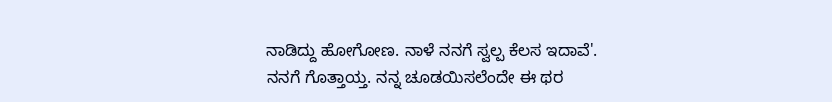ನಾಡಿದ್ದು ಹೋಗೋಣ. ನಾಳೆ ನನಗೆ ಸ್ವಲ್ಪ ಕೆಲಸ ಇದಾವೆ'.
ನನಗೆ ಗೊತ್ತಾಯ್ತ. ನನ್ನ ಚೂಡಯಿಸಲೆಂದೇ ಈ ಥರ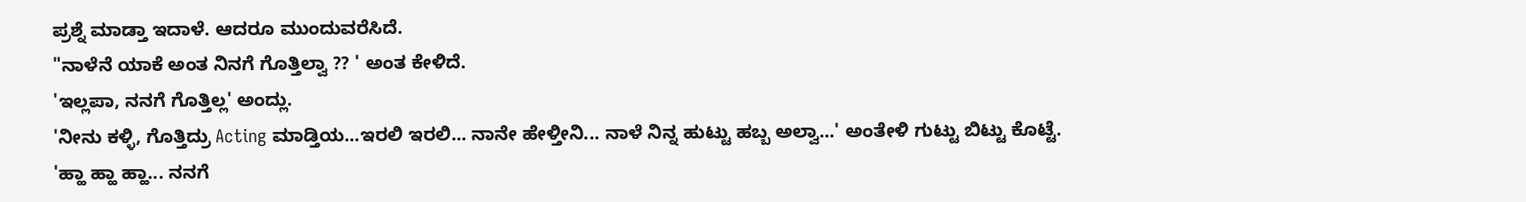ಪ್ರಶ್ನೆ ಮಾಡ್ತಾ ಇದಾಳೆ. ಆದರೂ ಮುಂದುವರೆಸಿದೆ.
"ನಾಳೆನೆ ಯಾಕೆ ಅಂತ ನಿನಗೆ ಗೊತ್ತಿಲ್ವಾ ?? ' ಅಂತ ಕೇಳಿದೆ.
'ಇಲ್ಲಪಾ, ನನಗೆ ಗೊತ್ತಿಲ್ಲ' ಅಂದ್ಲು.
'ನೀನು ಕಳ್ಳಿ, ಗೊತ್ತಿದ್ರು Acting ಮಾಡ್ತಿಯ...ಇರಲಿ ಇರಲಿ... ನಾನೇ ಹೇಳ್ತೀನಿ... ನಾಳೆ ನಿನ್ನ ಹುಟ್ಟು ಹಬ್ಬ ಅಲ್ವಾ...' ಅಂತೇಳಿ ಗುಟ್ಟು ಬಿಟ್ಟು ಕೊಟ್ಟೆ.
'ಹ್ಹಾ ಹ್ಹಾ ಹ್ಹಾ... ನನಗೆ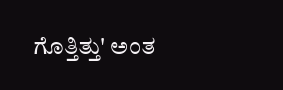ಗೊತ್ತಿತ್ತು' ಅಂತ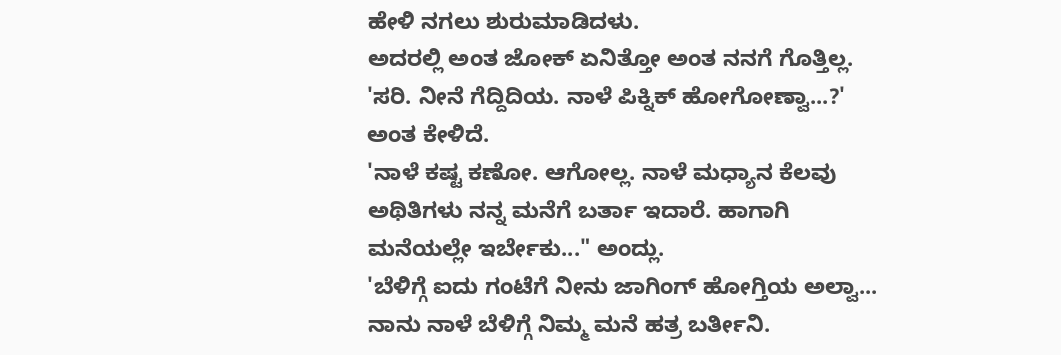ಹೇಳಿ ನಗಲು ಶುರುಮಾಡಿದಳು.
ಅದರಲ್ಲಿ ಅಂತ ಜೋಕ್ ಏನಿತ್ತೋ ಅಂತ ನನಗೆ ಗೊತ್ತಿಲ್ಲ.
'ಸರಿ. ನೀನೆ ಗೆದ್ದಿದಿಯ. ನಾಳೆ ಪಿಕ್ನಿಕ್ ಹೋಗೋಣ್ವಾ...?' ಅಂತ ಕೇಳಿದೆ.
'ನಾಳೆ ಕಷ್ಟ ಕಣೋ. ಆಗೋಲ್ಲ. ನಾಳೆ ಮಧ್ಯಾನ ಕೆಲವು ಅಥಿತಿಗಳು ನನ್ನ ಮನೆಗೆ ಬರ್ತಾ ಇದಾರೆ. ಹಾಗಾಗಿ ಮನೆಯಲ್ಲೇ ಇರ್ಬೇಕು..." ಅಂದ್ಲು.
'ಬೆಳಿಗ್ಗೆ ಐದು ಗಂಟೆಗೆ ನೀನು ಜಾಗಿಂಗ್ ಹೋಗ್ತಿಯ ಅಲ್ವಾ... ನಾನು ನಾಳೆ ಬೆಳಿಗ್ಗೆ ನಿಮ್ಮ ಮನೆ ಹತ್ರ ಬರ್ತೀನಿ.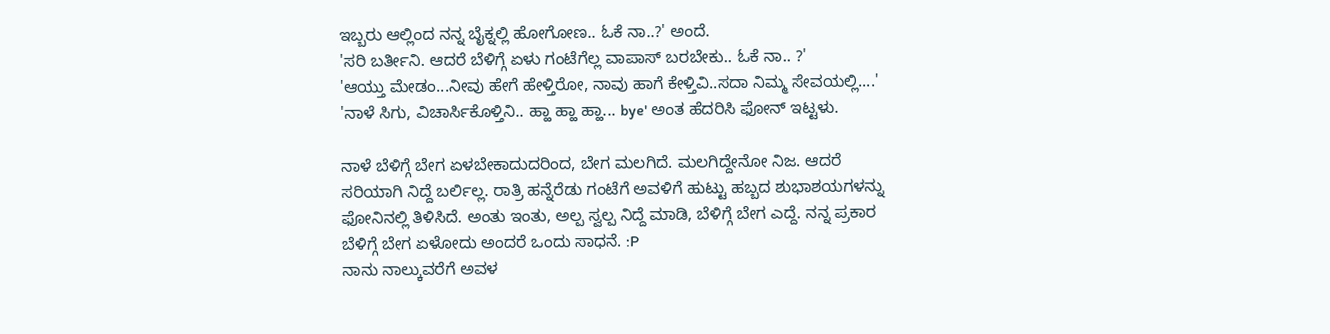ಇಬ್ಬರು ಆಲ್ಲಿಂದ ನನ್ನ ಬೈಕ್ನಲ್ಲಿ ಹೋಗೋಣ.. ಓಕೆ ನಾ..?' ಅಂದೆ.
'ಸರಿ ಬರ್ತೀನಿ. ಆದರೆ ಬೆಳಿಗ್ಗೆ ಏಳು ಗಂಟೆಗೆಲ್ಲ ವಾಪಾಸ್ ಬರಬೇಕು.. ಓಕೆ ನಾ.. ?'
'ಆಯ್ತು ಮೇಡಂ...ನೀವು ಹೇಗೆ ಹೇಳ್ತಿರೋ, ನಾವು ಹಾಗೆ ಕೇಳ್ತಿವಿ..ಸದಾ ನಿಮ್ಮ ಸೇವಯಲ್ಲಿ....'
'ನಾಳೆ ಸಿಗು, ವಿಚಾರ್ಸಿಕೊಳ್ತಿನಿ.. ಹ್ಹಾ ಹ್ಹಾ ಹ್ಹಾ... bye' ಅಂತ ಹೆದರಿಸಿ ಫೋನ್ ಇಟ್ಟಳು.

ನಾಳೆ ಬೆಳಿಗ್ಗೆ ಬೇಗ ಏಳಬೇಕಾದುದರಿಂದ, ಬೇಗ ಮಲಗಿದೆ. ಮಲಗಿದ್ದೇನೋ ನಿಜ. ಆದರೆ ಸರಿಯಾಗಿ ನಿದ್ದೆ ಬರ್ಲಿಲ್ಲ. ರಾತ್ರಿ ಹನ್ನೆರೆಡು ಗಂಟೆಗೆ ಅವಳಿಗೆ ಹುಟ್ಟು ಹಬ್ಬದ ಶುಭಾಶಯಗಳನ್ನು ಫೋನಿನಲ್ಲಿ ತಿಳಿಸಿದೆ. ಅಂತು ಇಂತು, ಅಲ್ಪ ಸ್ವಲ್ಪ ನಿದ್ದೆ ಮಾಡಿ, ಬೆಳಿಗ್ಗೆ ಬೇಗ ಎದ್ದೆ. ನನ್ನ ಪ್ರಕಾರ ಬೆಳಿಗ್ಗೆ ಬೇಗ ಏಳೋದು ಅಂದರೆ ಒಂದು ಸಾಧನೆ. :P
ನಾನು ನಾಲ್ಕುವರೆಗೆ ಅವಳ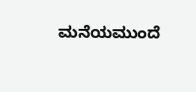ಮನೆಯಮುಂದೆ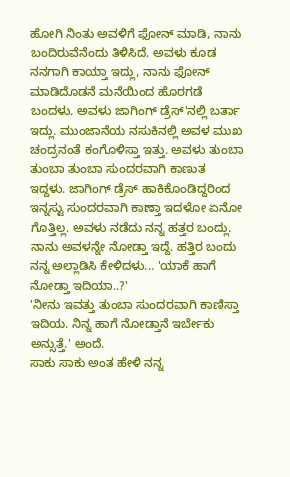ಹೋಗಿ ನಿಂತು ಅವಳಿಗೆ ಫೋನ್ ಮಾಡಿ, ನಾನು ಬಂದಿರುವೆನೆಂದು ತಿಳಿಸಿದೆ. ಅವಳು ಕೂಡ ನನಗಾಗಿ ಕಾಯ್ತಾ ಇದ್ಲು, ನಾನು ಫೋನ್ ಮಾಡಿದೊಡನೆ ಮನೆಯಿಂದ ಹೊರಗಡೆ ಬಂದಳು. ಅವಳು ಜಾಗಿಂಗ್ ಡ್ರೆಸ್'ನಲ್ಲಿ ಬರ್ತಾ ಇದ್ಲು. ಮುಂಜಾನೆಯ ನಸುಕಿನಲ್ಲಿ ಅವಳ ಮುಖ ಚಂದ್ರನಂತೆ ಕಂಗೊಳಿಸ್ತಾ ಇತ್ತು. ಅವಳು ತುಂಬಾ ತುಂಬಾ ತುಂಬಾ ಸುಂದರವಾಗಿ ಕಾಣುತ ಇದ್ದಳು. ಜಾಗಿಂಗ್ ಡ್ರೆಸ್ ಹಾಕಿಕೊಂಡಿದ್ದರಿಂದ ಇನ್ನಸ್ಟು ಸುಂದರವಾಗಿ ಕಾಣ್ತಾ ಇದಳೋ ಏನೋ ಗೊತ್ತಿಲ್ಲ. ಅವಳು ನಡೆದು ನನ್ನ ಹತ್ತರ ಬಂದ್ಲು. ನಾನು ಅವಳನ್ನೇ ನೋಡ್ತಾ ಇದ್ದೆ. ಹತ್ತಿರ ಬಂದು ನನ್ನ ಅಲ್ಲಾಡಿಸಿ ಕೇಳಿದಳು... 'ಯಾಕೆ ಹಾಗೆ ನೋಡ್ತಾ ಇದಿಯಾ..?'
'ನೀನು ಇವತ್ತು ತುಂಬಾ ಸುಂದರವಾಗಿ ಕಾಣಿಸ್ತಾ ಇದಿಯ. ನಿನ್ನ ಹಾಗೆ ನೋಡ್ತಾನೆ ಇರ್ಬೇಕು ಅನ್ಸುತ್ತೆ.' ಅಂದೆ.
ಸಾಕು ಸಾಕು ಅಂತ ಹೇಳಿ ನನ್ನ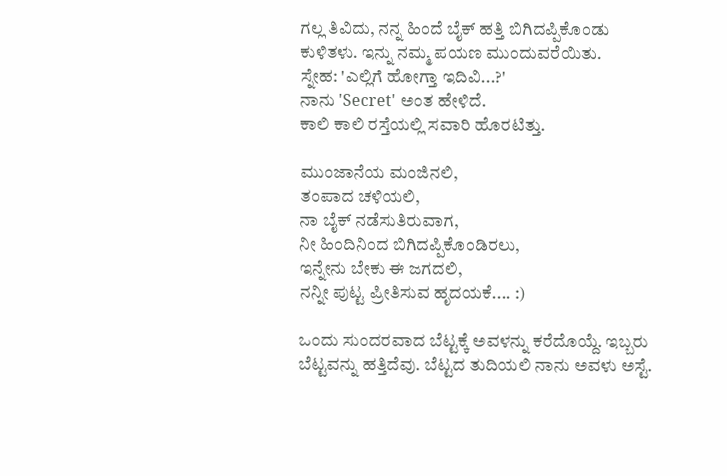ಗಲ್ಲ ತಿವಿದು, ನನ್ನ ಹಿಂದೆ ಬೈಕ್ ಹತ್ತಿ ಬಿಗಿದಪ್ಪಿಕೊಂಡು ಕುಳಿತಳು. ಇನ್ನು ನಮ್ಮ ಪಯಣ ಮುಂದುವರೆಯಿತು.
ಸ್ನೇಹ: 'ಎಲ್ಲಿಗೆ ಹೋಗ್ತಾ ಇದಿವಿ...?'
ನಾನು 'Secret' ಅಂತ ಹೇಳಿದೆ.
ಕಾಲಿ ಕಾಲಿ ರಸ್ತೆಯಲ್ಲಿ ಸವಾರಿ ಹೊರಟಿತ್ತು.

ಮುಂಜಾನೆಯ ಮಂಜಿನಲಿ,
ತಂಪಾದ ಚಳಿಯಲಿ,
ನಾ ಬೈಕ್ ನಡೆಸುತಿರುವಾಗ,
ನೀ ಹಿಂದಿನಿಂದ ಬಿಗಿದಪ್ಪಿಕೊಂಡಿರಲು,
ಇನ್ನೇನು ಬೇಕು ಈ ಜಗದಲಿ,
ನನ್ನೀ ಪುಟ್ಟ ಪ್ರೀತಿಸುವ ಹೃದಯಕೆ.... :)

ಒಂದು ಸುಂದರವಾದ ಬೆಟ್ಟಕ್ಕೆ ಅವಳನ್ನು ಕರೆದೊಯ್ದೆ. ಇಬ್ಬರು ಬೆಟ್ಟವನ್ನು ಹತ್ತಿದೆವು. ಬೆಟ್ಟದ ತುದಿಯಲಿ ನಾನು ಅವಳು ಅಸ್ಟೆ.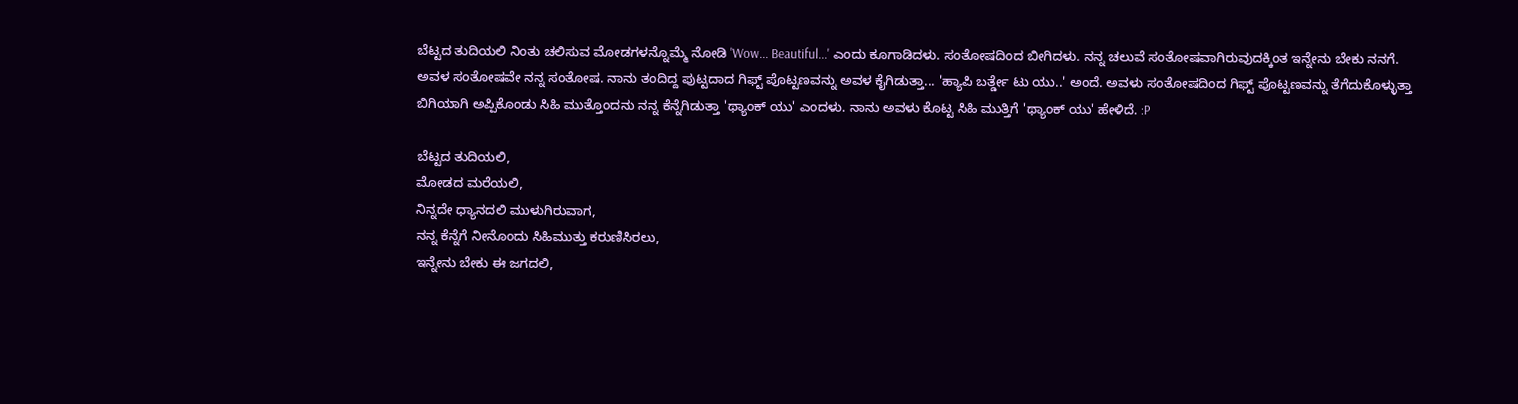ಬೆಟ್ಟದ ತುದಿಯಲಿ ನಿಂತು ಚಲಿಸುವ ಮೋಡಗಳನ್ನೊಮ್ಮೆ ನೋಡಿ 'Wow... Beautiful...' ಎಂದು ಕೂಗಾಡಿದಳು. ಸಂತೋಷದಿಂದ ಬೀಗಿದಳು. ನನ್ನ ಚಲುವೆ ಸಂತೋಷವಾಗಿರುವುದಕ್ಕಿಂತ ಇನ್ನೇನು ಬೇಕು ನನಗೆ. ಅವಳ ಸಂತೋಷವೇ ನನ್ನ ಸಂತೋಷ. ನಾನು ತಂದಿದ್ದ ಪುಟ್ಟದಾದ ಗಿಫ್ಟ್ ಪೊಟ್ಟಣವನ್ನು ಅವಳ ಕೈಗಿಡುತ್ತಾ... 'ಹ್ಯಾಪಿ ಬರ್ತ್ಡೇ ಟು ಯು..' ಅಂದೆ. ಅವಳು ಸಂತೋಷದಿಂದ ಗಿಫ್ಟ್ ಪೊಟ್ಟಣವನ್ನು ತೆಗೆದುಕೊಳ್ಳುತ್ತಾ ಬಿಗಿಯಾಗಿ ಅಪ್ಪಿಕೊಂಡು ಸಿಹಿ ಮುತ್ತೊಂದನು ನನ್ನ ಕೆನ್ನೆಗಿಡುತ್ತಾ 'ಥ್ಯಾಂಕ್ ಯು' ಎಂದಳು. ನಾನು ಅವಳು ಕೊಟ್ಟ ಸಿಹಿ ಮುತ್ತಿಗೆ 'ಥ್ಯಾಂಕ್ ಯು' ಹೇಳಿದೆ. :P

ಬೆಟ್ಟದ ತುದಿಯಲಿ,
ಮೋಡದ ಮರೆಯಲಿ,
ನಿನ್ನದೇ ಧ್ಯಾನದಲಿ ಮುಳುಗಿರುವಾಗ,
ನನ್ನ ಕೆನ್ನೆಗೆ ನೀನೊಂದು ಸಿಹಿಮುತ್ತು ಕರುಣಿಸಿರಲು,
ಇನ್ನೇನು ಬೇಕು ಈ ಜಗದಲಿ,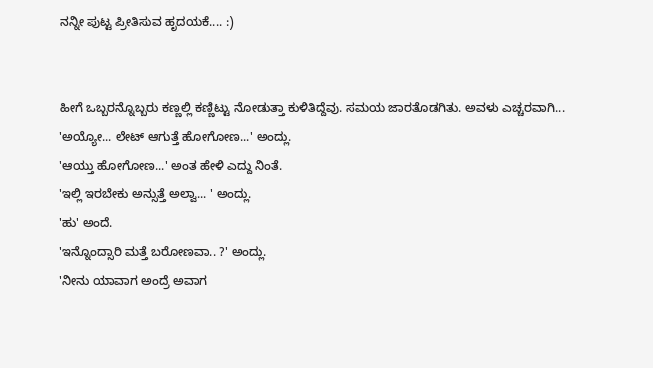ನನ್ನೀ ಪುಟ್ಟ ಪ್ರೀತಿಸುವ ಹೃದಯಕೆ.... :)


ಹೀಗೆ ಒಬ್ಬರನ್ನೊಬ್ಬರು ಕಣ್ಣಲ್ಲಿ ಕಣ್ಣಿಟ್ಟು ನೋಡುತ್ತಾ ಕುಳಿತಿದ್ದೆವು. ಸಮಯ ಜಾರತೊಡಗಿತು. ಅವಳು ಎಚ್ಚರವಾಗಿ...
'ಅಯ್ಯೋ... ಲೇಟ್ ಆಗುತ್ತೆ ಹೋಗೋಣ...' ಅಂದ್ಲು.
'ಆಯ್ತು ಹೋಗೋಣ...' ಅಂತ ಹೇಳಿ ಎದ್ದು ನಿಂತೆ.
'ಇಲ್ಲಿ ಇರಬೇಕು ಅನ್ಸುತ್ತೆ ಅಲ್ವಾ... ' ಅಂದ್ಲು.
'ಹು' ಅಂದೆ.
'ಇನ್ನೊಂದ್ಸಾರಿ ಮತ್ತೆ ಬರೋಣವಾ.. ?' ಅಂದ್ಲು.
'ನೀನು ಯಾವಾಗ ಅಂದ್ರೆ ಅವಾಗ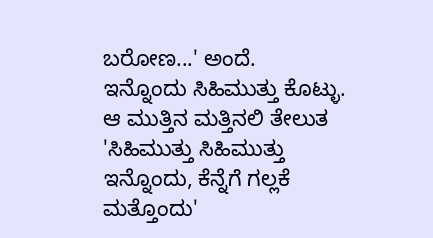ಬರೋಣ...' ಅಂದೆ.
ಇನ್ನೊಂದು ಸಿಹಿಮುತ್ತು ಕೊಟ್ಳು.
ಆ ಮುತ್ತಿನ ಮತ್ತಿನಲಿ ತೇಲುತ 'ಸಿಹಿಮುತ್ತು ಸಿಹಿಮುತ್ತು ಇನ್ನೊಂದು, ಕೆನ್ನೆಗೆ ಗಲ್ಲಕೆ ಮತ್ತೊಂದು'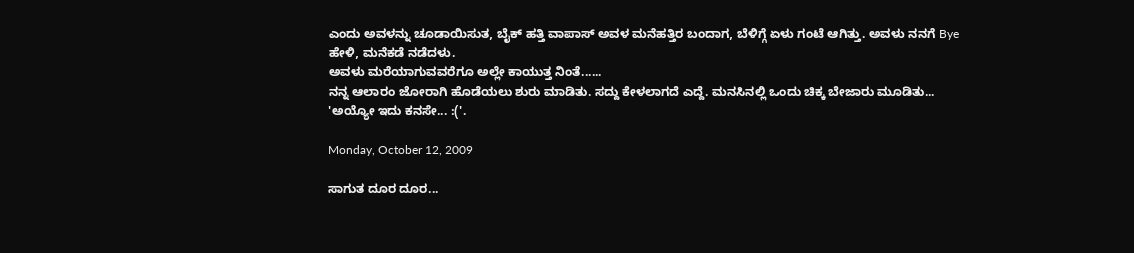ಎಂದು ಅವಳನ್ನು ಚೂಡಾಯಿಸುತ, ಬೈಕ್ ಹತ್ತಿ ವಾಪಾಸ್ ಅವಳ ಮನೆಹತ್ತಿರ ಬಂದಾಗ, ಬೆಳಿಗ್ಗೆ ಏಳು ಗಂಟೆ ಆಗಿತ್ತು. ಅವಳು ನನಗೆ Bye ಹೇಳಿ, ಮನೆಕಡೆ ನಡೆದಳು.
ಅವಳು ಮರೆಯಾಗುವವರೆಗೂ ಅಲ್ಲೇ ಕಾಯುತ್ತ ನಿಂತೆ......
ನನ್ನ ಆಲಾರಂ ಜೋರಾಗಿ ಹೊಡೆಯಲು ಶುರು ಮಾಡಿತು. ಸದ್ದು ಕೇಳಲಾಗದೆ ಎದ್ದೆ. ಮನಸಿನಲ್ಲಿ ಒಂದು ಚಿಕ್ಕ ಬೇಜಾರು ಮೂಡಿತು...
'ಅಯ್ಯೋ ಇದು ಕನಸೇ... :('.

Monday, October 12, 2009

ಸಾಗುತ ದೂರ ದೂರ...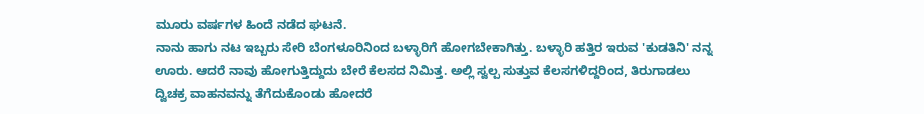ಮೂರು ವರ್ಷಗಳ ಹಿಂದೆ ನಡೆದ ಘಟನೆ.
ನಾನು ಹಾಗು ನಟ ಇಬ್ಬರು ಸೇರಿ ಬೆಂಗಳೂರಿನಿಂದ ಬಳ್ಳಾರಿಗೆ ಹೋಗಬೇಕಾಗಿತ್ತು. ಬಳ್ಳಾರಿ ಹತ್ತಿರ ಇರುವ 'ಕುಡತಿನಿ' ನನ್ನ ಊರು. ಆದರೆ ನಾವು ಹೋಗುತ್ತಿದ್ದುದು ಬೇರೆ ಕೆಲಸದ ನಿಮಿತ್ತ. ಅಲ್ಲಿ ಸ್ವಲ್ಪ ಸುತ್ತುವ ಕೆಲಸಗಳಿದ್ದರಿಂದ, ತಿರುಗಾಡಲು ದ್ವಿಚಕ್ರ ವಾಹನವನ್ನು ತೆಗೆದುಕೊಂಡು ಹೋದರೆ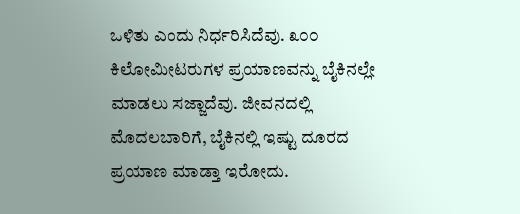ಒಳಿತು ಎಂದು ನಿರ್ಧರಿಸಿದೆವು. ೩೦೦ ಕಿಲೋಮೀಟರುಗಳ ಪ್ರಯಾಣವನ್ನು ಬೈಕಿನಲ್ಲೇ ಮಾಡಲು ಸಜ್ಜಾದೆವು. ಜೀವನದಲ್ಲಿ ಮೊದಲಬಾರಿಗೆ, ಬೈಕಿನಲ್ಲಿ ಇಷ್ಟು ದೂರದ ಪ್ರಯಾಣ ಮಾಡ್ತಾ ಇರೋದು.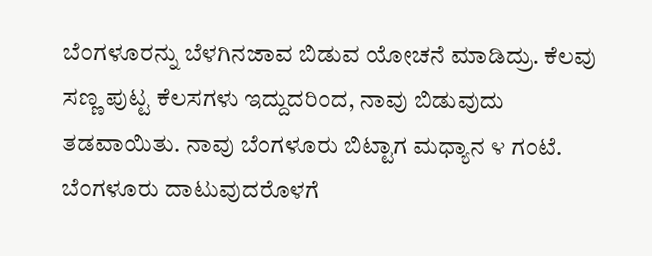ಬೆಂಗಳೂರನ್ನು ಬೆಳಗಿನಜಾವ ಬಿಡುವ ಯೋಚನೆ ಮಾಡಿದ್ರು. ಕೆಲವು ಸಣ್ಣ ಪುಟ್ಟ ಕೆಲಸಗಳು ಇದ್ದುದರಿಂದ, ನಾವು ಬಿಡುವುದು ತಡವಾಯಿತು. ನಾವು ಬೆಂಗಳೂರು ಬಿಟ್ಟಾಗ ಮಧ್ಯಾನ ೪ ಗಂಟೆ. ಬೆಂಗಳೂರು ದಾಟುವುದರೊಳಗೆ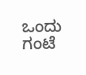ಒಂದು ಗಂಟೆ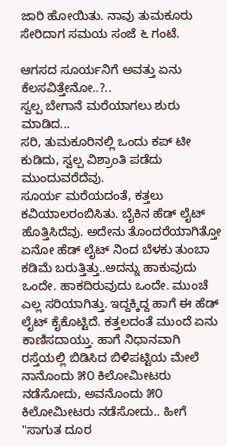ಜಾರಿ ಹೋಯಿತು. ನಾವು ತುಮಕೂರು ಸೇರಿದಾಗ ಸಮಯ ಸಂಜೆ ೬ ಗಂಟೆ.

ಆಗಸದ ಸೂರ್ಯನಿಗೆ ಅವತ್ತು ಏನು ಕೆಲಸವಿತ್ತೇನೋ..?..
ಸ್ವಲ್ಪ ಬೇಗಾನೆ ಮರೆಯಾಗಲು ಶುರು ಮಾಡಿದ...
ಸರಿ, ತುಮಕೂರಿನಲ್ಲಿ ಒಂದು ಕಪ್ ಟೀ ಕುಡಿದು, ಸ್ವಲ್ಪ ವಿಶ್ರಾಂತಿ ಪಡೆದು ಮುಂದುವರೆದೆವು.
ಸೂರ್ಯ ಮರೆಯದಂತೆ, ಕತ್ತಲು ಕವಿಯಾಲರಂಬಿಸಿತು. ಬೈಕಿನ ಹೆಡ್ ಲೈಟ್ ಹೊತ್ತಿಸಿದೆವು. ಅದೇನು ತೊಂದರೆಯಾಗಿತ್ತೋ ಏನೋ ಹೆಡ್ ಲೈಟ್ ನಿಂದ ಬೆಳಕು ತುಂಬಾ ಕಡಿಮೆ ಬರುತ್ತಿತ್ತು..ಅದನ್ನು ಹಾಕುವುದು ಒಂದೇ. ಹಾಕದಿರುವುದು ಒಂದೇ. ಮುಂಚೆ ಎಲ್ಲ ಸರಿಯಾಗಿತ್ತು. ಇದ್ದಕ್ಕಿದ್ದ ಹಾಗೆ ಈ ಹೆಡ್ ಲೈಟ್ ಕೈಕೊಟ್ಟಿದೆ. ಕತ್ತಲದಂತೆ ಮುಂದೆ ಏನು ಕಾಣಿಸದಾಯ್ತು. ಹಾಗೆ ನಿಧಾನವಾಗಿ ರಸ್ತೆಯಲ್ಲಿ ಬಿಡಿಸಿದ ಬಿಳಿಪಟ್ಟಿಯ ಮೇಲೆ ನಾನೊಂದು ೫೦ ಕಿಲೋಮೀಟರು ನಡೆಸೋದು, ಅವನೊಂದು ೫೦ ಕಿಲೋಮೀಟರು ನಡೆಸೋದು.. ಹೀಗೆ "ಸಾಗುತ ದೂರ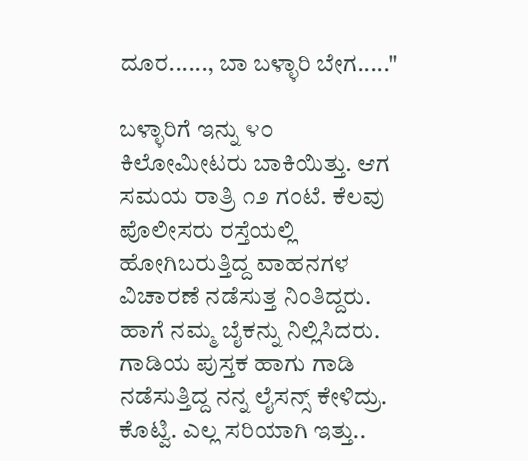ದೂರ......, ಬಾ ಬಳ್ಳಾರಿ ಬೇಗ....."

ಬಳ್ಳಾರಿಗೆ ಇನ್ನು ೪೦ ಕಿಲೋಮೀಟರು ಬಾಕಿಯಿತ್ತು. ಆಗ ಸಮಯ ರಾತ್ರಿ ೧೨ ಗಂಟೆ. ಕೆಲವು ಪೊಲೀಸರು ರಸ್ತೆಯಲ್ಲಿ ಹೋಗಿಬರುತ್ತಿದ್ದ ವಾಹನಗಳ ವಿಚಾರಣೆ ನಡೆಸುತ್ತ ನಿಂತಿದ್ದರು. ಹಾಗೆ ನಮ್ಮ ಬೈಕನ್ನು ನಿಲ್ಲಿಸಿದರು. ಗಾಡಿಯ ಪುಸ್ತಕ ಹಾಗು ಗಾಡಿ ನಡೆಸುತ್ತಿದ್ದ ನನ್ನ ಲೈಸನ್ಸ್ ಕೇಳಿದ್ರು. ಕೊಟ್ವಿ. ಎಲ್ಲ ಸರಿಯಾಗಿ ಇತ್ತು..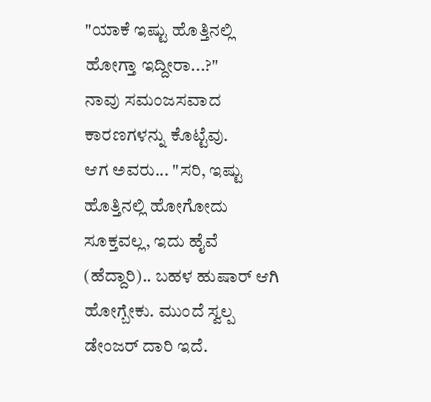"ಯಾಕೆ ಇಷ್ಟು ಹೊತ್ತಿನಲ್ಲಿ ಹೋಗ್ತಾ ಇದ್ದೀರಾ...?"
ನಾವು ಸಮಂಜಸವಾದ ಕಾರಣಗಳನ್ನು ಕೊಟ್ಟೆವು.
ಆಗ ಅವರು... "ಸರಿ, ಇಷ್ಟು ಹೊತ್ತಿನಲ್ಲಿ ಹೋಗೋದು ಸೂಕ್ತವಲ್ಲ, ಇದು ಹೈವೆ (ಹೆದ್ದಾರಿ).. ಬಹಳ ಹುಷಾರ್ ಆಗಿ ಹೋಗ್ಬೇಕು. ಮುಂದೆ ಸ್ವಲ್ಪ ಡೇಂಜರ್ ದಾರಿ ಇದೆ.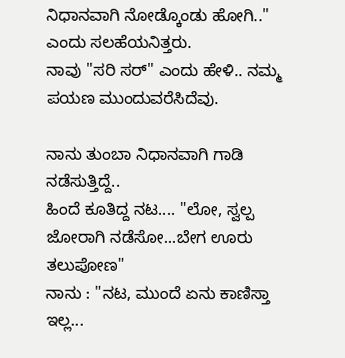ನಿಧಾನವಾಗಿ ನೋಡ್ಕೊಂಡು ಹೋಗಿ.." ಎಂದು ಸಲಹೆಯನಿತ್ತರು.
ನಾವು "ಸರಿ ಸರ್" ಎಂದು ಹೇಳಿ.. ನಮ್ಮ ಪಯಣ ಮುಂದುವರೆಸಿದೆವು.

ನಾನು ತುಂಬಾ ನಿಧಾನವಾಗಿ ಗಾಡಿ ನಡೆಸುತ್ತಿದ್ದೆ..
ಹಿಂದೆ ಕೂತಿದ್ದ ನಟ.... "ಲೋ, ಸ್ವಲ್ಪ ಜೋರಾಗಿ ನಡೆಸೋ...ಬೇಗ ಊರು ತಲುಪೋಣ"
ನಾನು : "ನಟ, ಮುಂದೆ ಏನು ಕಾಣಿಸ್ತಾ ಇಲ್ಲ...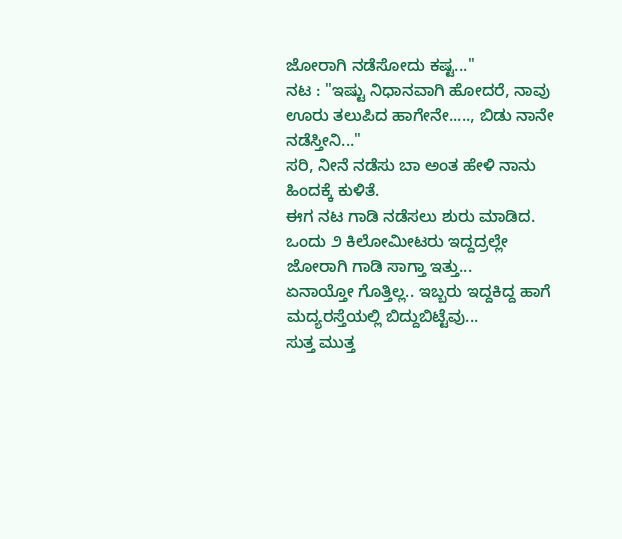ಜೋರಾಗಿ ನಡೆಸೋದು ಕಷ್ಟ..."
ನಟ : "ಇಷ್ಟು ನಿಧಾನವಾಗಿ ಹೋದರೆ, ನಾವು ಊರು ತಲುಪಿದ ಹಾಗೇನೇ....., ಬಿಡು ನಾನೇ ನಡೆಸ್ತೀನಿ..."
ಸರಿ, ನೀನೆ ನಡೆಸು ಬಾ ಅಂತ ಹೇಳಿ ನಾನು ಹಿಂದಕ್ಕೆ ಕುಳಿತೆ.
ಈಗ ನಟ ಗಾಡಿ ನಡೆಸಲು ಶುರು ಮಾಡಿದ.
ಒಂದು ೨ ಕಿಲೋಮೀಟರು ಇದ್ದದ್ರಲ್ಲೇ ಜೋರಾಗಿ ಗಾಡಿ ಸಾಗ್ತಾ ಇತ್ತು...
ಏನಾಯ್ತೋ ಗೊತ್ತಿಲ್ಲ.. ಇಬ್ಬರು ಇದ್ದಕಿದ್ದ ಹಾಗೆ ಮದ್ಯರಸ್ತೆಯಲ್ಲಿ ಬಿದ್ದುಬಿಟ್ಟೆವು...
ಸುತ್ತ ಮುತ್ತ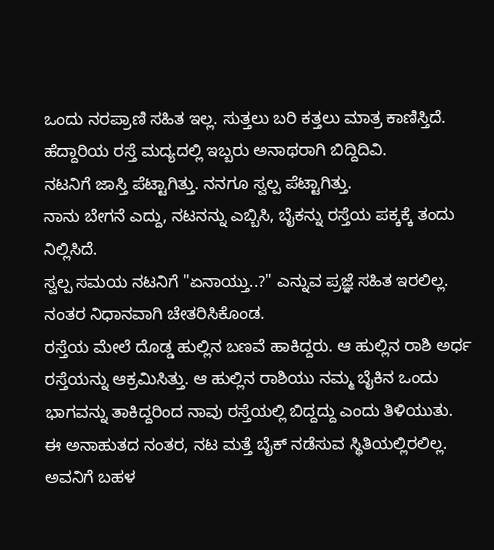ಒಂದು ನರಪ್ರಾಣಿ ಸಹಿತ ಇಲ್ಲ. ಸುತ್ತಲು ಬರಿ ಕತ್ತಲು ಮಾತ್ರ ಕಾಣಿಸ್ತಿದೆ.
ಹೆದ್ದಾರಿಯ ರಸ್ತೆ ಮದ್ಯದಲ್ಲಿ ಇಬ್ಬರು ಅನಾಥರಾಗಿ ಬಿದ್ದಿದಿವಿ.
ನಟನಿಗೆ ಜಾಸ್ತಿ ಪೆಟ್ಟಾಗಿತ್ತು. ನನಗೂ ಸ್ವಲ್ಪ ಪೆಟ್ಟಾಗಿತ್ತು.
ನಾನು ಬೇಗನೆ ಎದ್ದು, ನಟನನ್ನು ಎಬ್ಬಿಸಿ, ಬೈಕನ್ನು ರಸ್ತೆಯ ಪಕ್ಕಕ್ಕೆ ತಂದು ನಿಲ್ಲಿಸಿದೆ.
ಸ್ವಲ್ಪ ಸಮಯ ನಟನಿಗೆ "ಏನಾಯ್ತು..?" ಎನ್ನುವ ಪ್ರಜ್ಞೆ ಸಹಿತ ಇರಲಿಲ್ಲ. ನಂತರ ನಿಧಾನವಾಗಿ ಚೇತರಿಸಿಕೊಂಡ.
ರಸ್ತೆಯ ಮೇಲೆ ದೊಡ್ಡ ಹುಲ್ಲಿನ ಬಣವೆ ಹಾಕಿದ್ದರು. ಆ ಹುಲ್ಲಿನ ರಾಶಿ ಅರ್ಧ ರಸ್ತೆಯನ್ನು ಆಕ್ರಮಿಸಿತ್ತು. ಆ ಹುಲ್ಲಿನ ರಾಶಿಯು ನಮ್ಮ ಬೈಕಿನ ಒಂದು ಭಾಗವನ್ನು ತಾಕಿದ್ದರಿಂದ ನಾವು ರಸ್ತೆಯಲ್ಲಿ ಬಿದ್ದದ್ದು ಎಂದು ತಿಳಿಯುತು.
ಈ ಅನಾಹುತದ ನಂತರ, ನಟ ಮತ್ತೆ ಬೈಕ್ ನಡೆಸುವ ಸ್ಥಿತಿಯಲ್ಲಿರಲಿಲ್ಲ. ಅವನಿಗೆ ಬಹಳ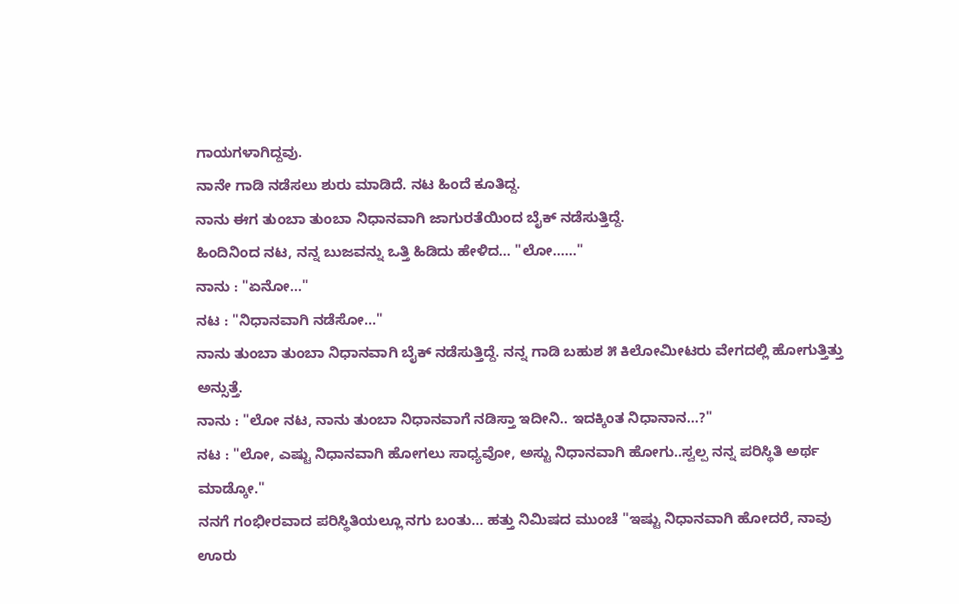ಗಾಯಗಳಾಗಿದ್ದವು.
ನಾನೇ ಗಾಡಿ ನಡೆಸಲು ಶುರು ಮಾಡಿದೆ. ನಟ ಹಿಂದೆ ಕೂತಿದ್ದ.
ನಾನು ಈಗ ತುಂಬಾ ತುಂಬಾ ನಿಧಾನವಾಗಿ ಜಾಗುರತೆಯಿಂದ ಬೈಕ್ ನಡೆಸುತ್ತಿದ್ದೆ.
ಹಿಂದಿನಿಂದ ನಟ, ನನ್ನ ಬುಜವನ್ನು ಒತ್ತಿ ಹಿಡಿದು ಹೇಳಿದ... "ಲೋ......"
ನಾನು : "ಏನೋ..."
ನಟ : "ನಿಧಾನವಾಗಿ ನಡೆಸೋ..."
ನಾನು ತುಂಬಾ ತುಂಬಾ ನಿಧಾನವಾಗಿ ಬೈಕ್ ನಡೆಸುತ್ತಿದ್ದೆ. ನನ್ನ ಗಾಡಿ ಬಹುಶ ೫ ಕಿಲೋಮೀಟರು ವೇಗದಲ್ಲಿ ಹೋಗುತ್ತಿತ್ತು ಅನ್ಸುತ್ತೆ.
ನಾನು : "ಲೋ ನಟ, ನಾನು ತುಂಬಾ ನಿಧಾನವಾಗೆ ನಡಿಸ್ತಾ ಇದೀನಿ.. ಇದಕ್ಕಿಂತ ನಿಧಾನಾನ...?"
ನಟ : "ಲೋ, ಎಷ್ಟು ನಿಧಾನವಾಗಿ ಹೋಗಲು ಸಾಧ್ಯವೋ, ಅಸ್ಟು ನಿಧಾನವಾಗಿ ಹೋಗು..ಸ್ವಲ್ಪ ನನ್ನ ಪರಿಸ್ಥಿತಿ ಅರ್ಥ ಮಾಡ್ಕೋ."
ನನಗೆ ಗಂಭೀರವಾದ ಪರಿಸ್ಥಿತಿಯಲ್ಲೂ ನಗು ಬಂತು... ಹತ್ತು ನಿಮಿಷದ ಮುಂಚೆ "ಇಷ್ಟು ನಿಧಾನವಾಗಿ ಹೋದರೆ, ನಾವು ಊರು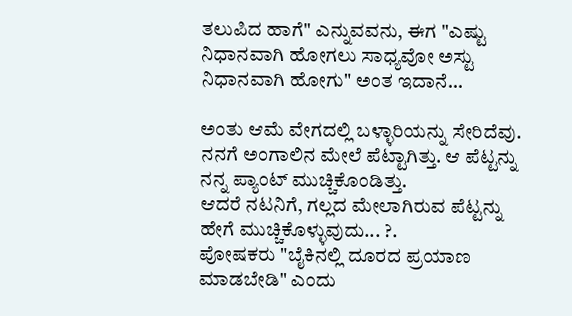ತಲುಪಿದ ಹಾಗೆ" ಎನ್ನುವವನು, ಈಗ "ಎಷ್ಟು ನಿಧಾನವಾಗಿ ಹೋಗಲು ಸಾಧ್ಯವೋ ಅಸ್ಟು ನಿಧಾನವಾಗಿ ಹೋಗು" ಅಂತ ಇದಾನೆ...

ಅಂತು ಆಮೆ ವೇಗದಲ್ಲಿ ಬಳ್ಳಾರಿಯನ್ನು ಸೇರಿದೆವು.
ನನಗೆ ಅಂಗಾಲಿನ ಮೇಲೆ ಪೆಟ್ಟಾಗಿತ್ತು. ಆ ಪೆಟ್ಟನ್ನು ನನ್ನ ಪ್ಯಾಂಟ್ ಮುಚ್ಚಿಕೊಂಡಿತ್ತು.
ಆದರೆ ನಟನಿಗೆ, ಗಲ್ಲದ ಮೇಲಾಗಿರುವ ಪೆಟ್ಟನ್ನು ಹೇಗೆ ಮುಚ್ಚಿಕೊಳ್ಳುವುದು... ?.
ಪೋಷಕರು "ಬೈಕಿನಲ್ಲಿ ದೂರದ ಪ್ರಯಾಣ ಮಾಡಬೇಡಿ" ಎಂದು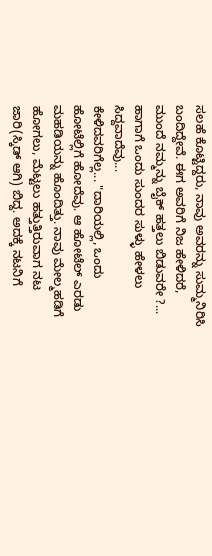ಸಲಹೆ ಕೊಟ್ಟಿದ್ದರು, ನಾವು ಅವರನ್ನು ಸುಮ್ಮನಿರಿಸಿ ಬಂದಿದ್ದೇವೆ. ಈಗ ಅವರಿಗೆ ನಿಜ ಹೇಳಿದರೆ, ಮುಂದೆ ನಮ್ಮನ್ನು ಬೈಕ್ ಹತ್ತಲು ಬಿಡುವರೇ ?... ಹಾಗಾಗೆ ಒಂದು ಸುಂದರ ಸುಳ್ಳು ಹೇಳಲು ಸಿದ್ದವಾದೆವು...
ಕೇಳಿದವರಿಗೆಲ್ಲ... "ದಾರಿಯಲ್ಲಿ, ಒಂದು ಹೋಟೆಲ್ಲಿಗೆ ಹೋದೆವು. ಆ ಹೋಟೆಲ್ ಎರಡು ಮಹಡಿಯನ್ನು ಹೊಂದಿತ್ತು. ನಾವು ಮೇಲ್ಮಹಡಿಗೆ ಹೋಗಲು, ಮೆಟ್ಟಲು ಹತ್ತುತ್ತಿರುವಾಗ ನಟ ಜಾರಿ(ಸ್ಕಿಡ್ ಆಗಿ) ಬಿದ್ದ. ಅದಕ್ಕೆ ನಟನಿಗೆ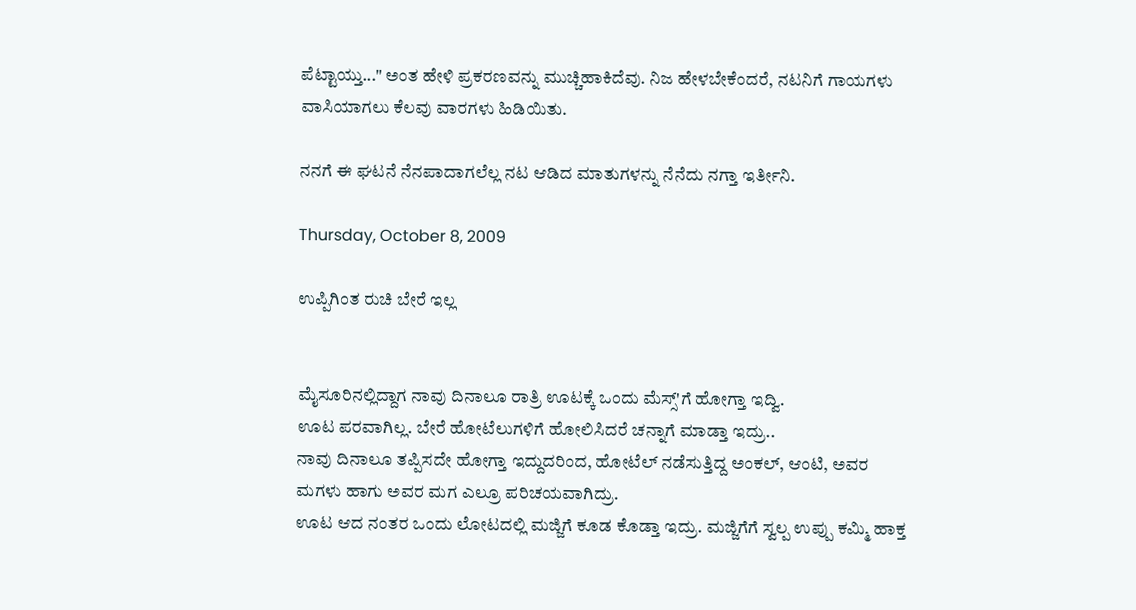ಪೆಟ್ಟಾಯ್ತು..." ಅಂತ ಹೇಳಿ ಪ್ರಕರಣವನ್ನು ಮುಚ್ಚಿಹಾಕಿದೆವು. ನಿಜ ಹೇಳಬೇಕೆಂದರೆ, ನಟನಿಗೆ ಗಾಯಗಳು ವಾಸಿಯಾಗಲು ಕೆಲವು ವಾರಗಳು ಹಿಡಿಯಿತು.

ನನಗೆ ಈ ಘಟನೆ ನೆನಪಾದಾಗಲೆಲ್ಲ ನಟ ಆಡಿದ ಮಾತುಗಳನ್ನು ನೆನೆದು ನಗ್ತಾ ಇರ್ತೀನಿ.

Thursday, October 8, 2009

ಉಪ್ಪಿಗಿಂತ ರುಚಿ ಬೇರೆ ಇಲ್ಲ


ಮೈಸೂರಿನಲ್ಲಿದ್ದಾಗ ನಾವು ದಿನಾಲೂ ರಾತ್ರಿ ಊಟಕ್ಕೆ ಒಂದು ಮೆಸ್ಸ್'ಗೆ ಹೋಗ್ತಾ ಇದ್ವಿ.
ಊಟ ಪರವಾಗಿಲ್ಲ. ಬೇರೆ ಹೋಟೆಲುಗಳಿಗೆ ಹೋಲಿಸಿದರೆ ಚನ್ನಾಗೆ ಮಾಡ್ತಾ ಇದ್ರು..
ನಾವು ದಿನಾಲೂ ತಪ್ಪಿಸದೇ ಹೋಗ್ತಾ ಇದ್ದುದರಿಂದ, ಹೋಟೆಲ್ ನಡೆಸುತ್ತಿದ್ದ ಅಂಕಲ್, ಆಂಟಿ, ಅವರ ಮಗಳು ಹಾಗು ಅವರ ಮಗ ಎಲ್ರೂ ಪರಿಚಯವಾಗಿದ್ರು.
ಊಟ ಆದ ನಂತರ ಒಂದು ಲೋಟದಲ್ಲಿ ಮಜ್ಜಿಗೆ ಕೂಡ ಕೊಡ್ತಾ ಇದ್ರು. ಮಜ್ಜಿಗೆಗೆ ಸ್ವಲ್ಪ ಉಪ್ಪು ಕಮ್ಮಿ ಹಾಕ್ತ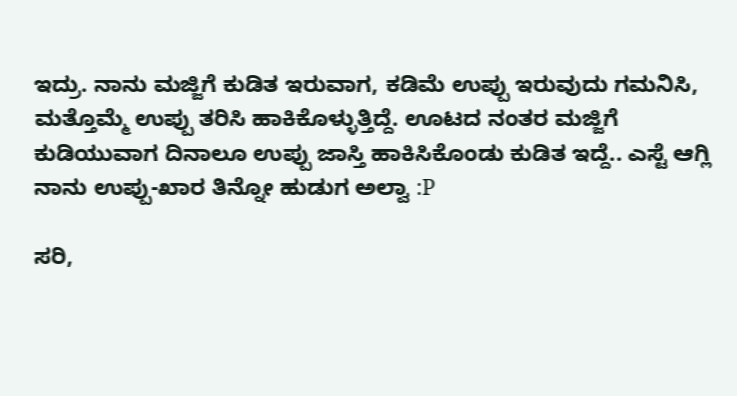ಇದ್ರು. ನಾನು ಮಜ್ಜಿಗೆ ಕುಡಿತ ಇರುವಾಗ, ಕಡಿಮೆ ಉಪ್ಪು ಇರುವುದು ಗಮನಿಸಿ, ಮತ್ತೊಮ್ಮೆ ಉಪ್ಪು ತರಿಸಿ ಹಾಕಿಕೊಳ್ಳುತ್ತಿದ್ದೆ. ಊಟದ ನಂತರ ಮಜ್ಜಿಗೆ ಕುಡಿಯುವಾಗ ದಿನಾಲೂ ಉಪ್ಪು ಜಾಸ್ತಿ ಹಾಕಿಸಿಕೊಂಡು ಕುಡಿತ ಇದ್ದೆ.. ಎಸ್ಟೆ ಆಗ್ಲಿ ನಾನು ಉಪ್ಪು-ಖಾರ ತಿನ್ನೋ ಹುಡುಗ ಅಲ್ವಾ :P

ಸರಿ,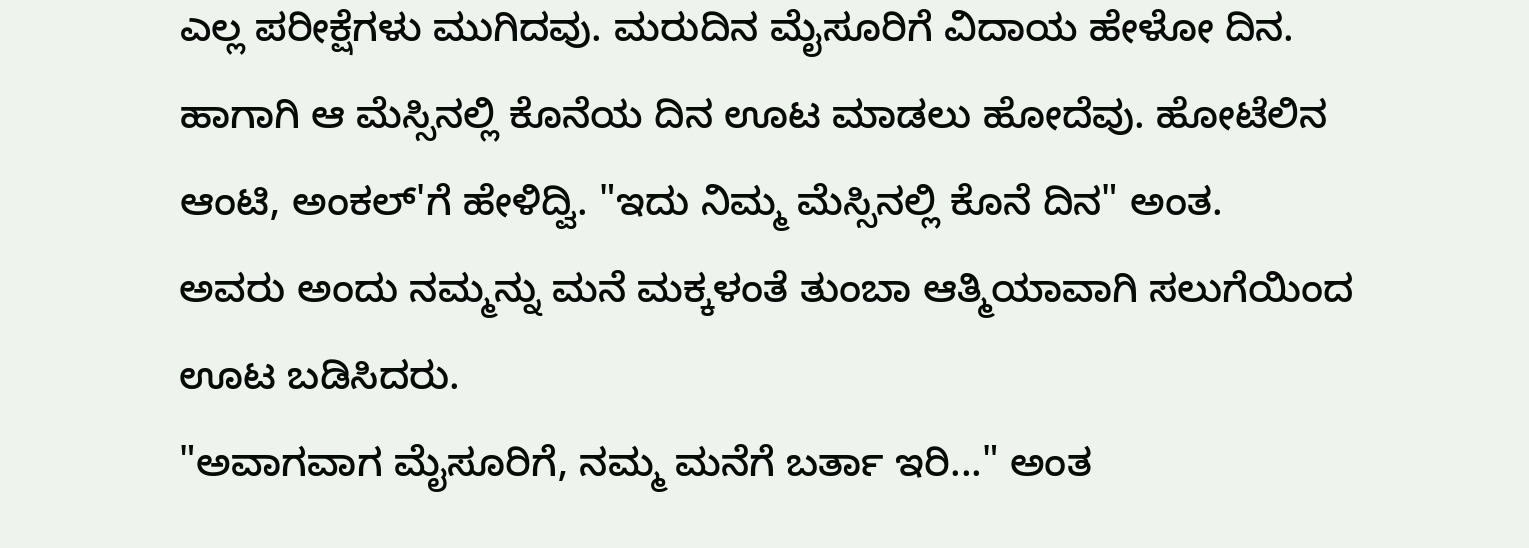ಎಲ್ಲ ಪರೀಕ್ಷೆಗಳು ಮುಗಿದವು. ಮರುದಿನ ಮೈಸೂರಿಗೆ ವಿದಾಯ ಹೇಳೋ ದಿನ. ಹಾಗಾಗಿ ಆ ಮೆಸ್ಸಿನಲ್ಲಿ ಕೊನೆಯ ದಿನ ಊಟ ಮಾಡಲು ಹೋದೆವು. ಹೋಟೆಲಿನ ಆಂಟಿ, ಅಂಕಲ್'ಗೆ ಹೇಳಿದ್ವಿ. "ಇದು ನಿಮ್ಮ ಮೆಸ್ಸಿನಲ್ಲಿ ಕೊನೆ ದಿನ" ಅಂತ.
ಅವರು ಅಂದು ನಮ್ಮನ್ನು ಮನೆ ಮಕ್ಕಳಂತೆ ತುಂಬಾ ಆತ್ಮಿಯಾವಾಗಿ ಸಲುಗೆಯಿಂದ ಊಟ ಬಡಿಸಿದರು.
"ಅವಾಗವಾಗ ಮೈಸೂರಿಗೆ, ನಮ್ಮ ಮನೆಗೆ ಬರ್ತಾ ಇರಿ..." ಅಂತ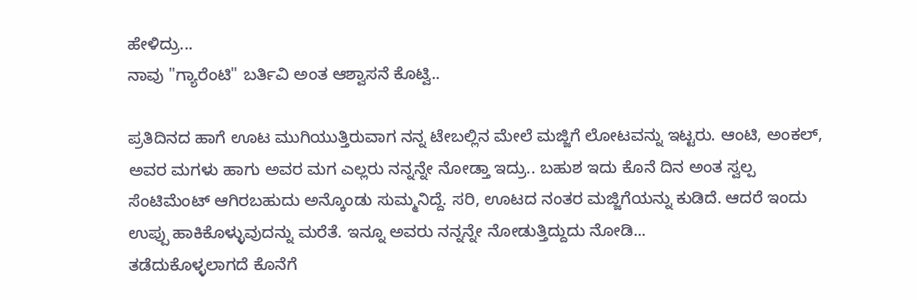ಹೇಳಿದ್ರು...
ನಾವು "ಗ್ಯಾರೆಂಟಿ" ಬರ್ತಿವಿ ಅಂತ ಆಶ್ವಾಸನೆ ಕೊಟ್ವಿ..

ಪ್ರತಿದಿನದ ಹಾಗೆ ಊಟ ಮುಗಿಯುತ್ತಿರುವಾಗ ನನ್ನ ಟೇಬಲ್ಲಿನ ಮೇಲೆ ಮಜ್ಜಿಗೆ ಲೋಟವನ್ನು ಇಟ್ಟರು. ಆಂಟಿ, ಅಂಕಲ್, ಅವರ ಮಗಳು ಹಾಗು ಅವರ ಮಗ ಎಲ್ಲರು ನನ್ನನ್ನೇ ನೋಡ್ತಾ ಇದ್ರು.. ಬಹುಶ ಇದು ಕೊನೆ ದಿನ ಅಂತ ಸ್ವಲ್ಪ ಸೆಂಟಿಮೆಂಟ್ ಆಗಿರಬಹುದು ಅನ್ಕೊಂಡು ಸುಮ್ಮನಿದ್ದೆ. ಸರಿ, ಊಟದ ನಂತರ ಮಜ್ಜಿಗೆಯನ್ನು ಕುಡಿದೆ. ಆದರೆ ಇಂದು ಉಪ್ಪು ಹಾಕಿಕೊಳ್ಳುವುದನ್ನು ಮರೆತೆ. ಇನ್ನೂ ಅವರು ನನ್ನನ್ನೇ ನೋಡುತ್ತಿದ್ದುದು ನೋಡಿ...
ತಡೆದುಕೊಳ್ಳಲಾಗದೆ ಕೊನೆಗೆ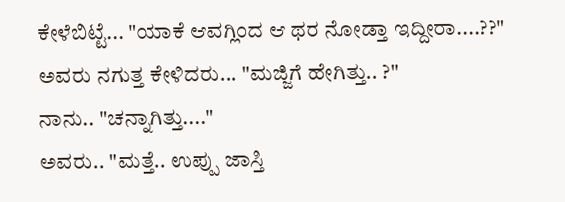ಕೇಳೆಬಿಟ್ಟೆ... "ಯಾಕೆ ಆವಗ್ಲಿಂದ ಆ ಥರ ನೋಡ್ತಾ ಇದ್ದೀರಾ....??"
ಅವರು ನಗುತ್ತ ಕೇಳಿದರು... "ಮಜ್ಜಿಗೆ ಹೇಗಿತ್ತು.. ?"
ನಾನು.. "ಚನ್ನಾಗಿತ್ತು...."
ಅವರು.. "ಮತ್ತೆ.. ಉಪ್ಪು ಜಾಸ್ತಿ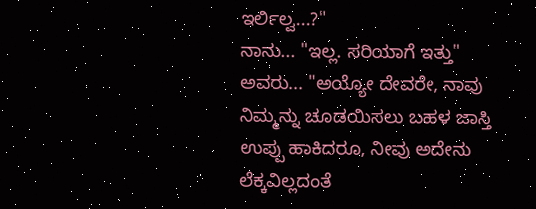ಇರ್ಲಿಲ್ವ...?"
ನಾನು... "ಇಲ್ಲ. ಸರಿಯಾಗೆ ಇತ್ತು"
ಅವರು... "ಅಯ್ಯೋ ದೇವರೇ, ನಾವು ನಿಮ್ಮನ್ನು ಚೂಡಯಿಸಲು ಬಹಳ ಜಾಸ್ತಿ ಉಪ್ಪು ಹಾಕಿದರೂ, ನೀವು ಅದೇನು ಲೆಕ್ಕವಿಲ್ಲದಂತೆ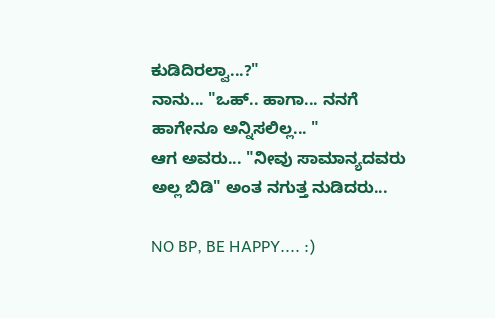ಕುಡಿದಿರಲ್ವಾ...?"
ನಾನು... "ಒಹ್.. ಹಾಗಾ... ನನಗೆ ಹಾಗೇನೂ ಅನ್ನಿಸಲಿಲ್ಲ... "
ಆಗ ಅವರು... "ನೀವು ಸಾಮಾನ್ಯದವರು ಅಲ್ಲ ಬಿಡಿ" ಅಂತ ನಗುತ್ತ ನುಡಿದರು...

NO BP, BE HAPPY.... :)